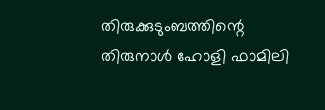തിരുക്കുടുംബത്തിന്റെ തിരുനാൾ ഹോളി ഫാമിലി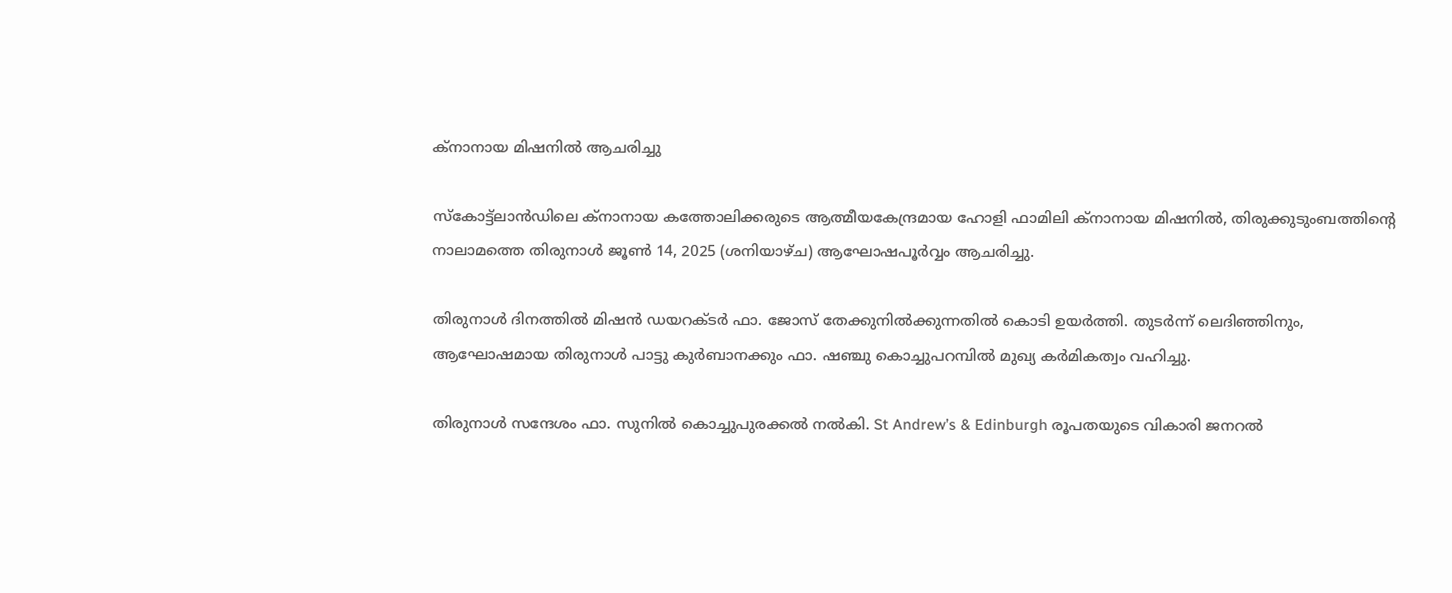ക്നാനായ മിഷനിൽ ആചരിച്ചു

സ്കോട്ട്ലാൻഡിലെ ക്നാനായ കത്തോലിക്കരുടെ ആത്മീയകേന്ദ്രമായ ഹോളി ഫാമിലി ക്നാനായ മിഷനിൽ, തിരുക്കുടുംബത്തിന്റെ നാലാമത്തെ തിരുനാൾ ജൂൺ 14, 2025 (ശനിയാഴ്ച) ആഘോഷപൂർവ്വം ആചരിച്ചു.

തിരുനാൾ ദിനത്തിൽ മിഷൻ ഡയറക്ടർ ഫാ. ജോസ് തേക്കുനിൽക്കുന്നതിൽ കൊടി ഉയർത്തി. തുടർന്ന് ലെദിഞ്ഞിനും, ആഘോഷമായ തിരുനാൾ പാട്ടു കുർബാനക്കും ഫാ. ഷഞ്ചു കൊച്ചുപറമ്പിൽ മുഖ്യ കർമികത്വം വഹിച്ചു.

തിരുനാൾ സന്ദേശം ഫാ. സുനിൽ കൊച്ചുപുരക്കൽ നൽകി. St Andrew’s & Edinburgh രൂപതയുടെ വികാരി ജനറൽ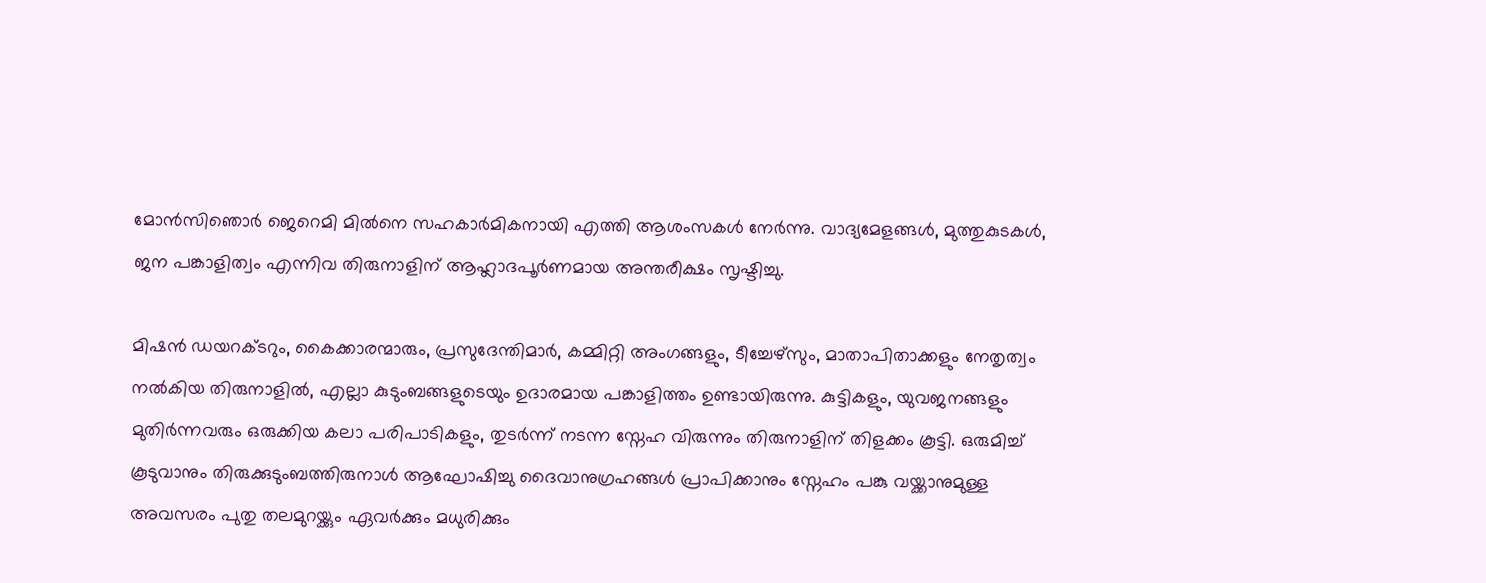മോൻസിഞൊർ ജെറെമി മിൽനെ സഹകാർമികനായി എത്തി ആശംസകൾ നേർന്നു. വാദ്യമേളങ്ങൾ, മുത്തുകുടകൾ, ജന പങ്കാളിത്വം എന്നിവ തിരുനാളിന് ആഹ്ലാദപൂർണമായ അന്തരീക്ഷം സൃഷ്ടിച്ചു.

മിഷൻ ഡയറക്ടറും, കൈക്കാരന്മാരും, പ്രസുദേന്തിമാർ, കമ്മിറ്റി അംഗങ്ങളും, ടീച്ചേഴ്സും, മാതാപിതാക്കളും നേതൃത്വം നൽകിയ തിരുനാളിൽ, എല്ലാ കുടുംബങ്ങളുടെയും ഉദാരമായ പങ്കാളിത്തം ഉണ്ടായിരുന്നു. കുട്ടികളും, യുവജനങ്ങളും മുതിർന്നവരും ഒരുക്കിയ കലാ പരിപാടികളും, തുടർന്ന് നടന്ന സ്നേഹ വിരുന്നും തിരുനാളിന് തിളക്കം കൂട്ടി. ഒരുമിച്ച് കൂടുവാനും തിരുക്കുടുംബത്തിരുനാൾ ആഘോഷിച്ചു ദൈവാനുഗ്രഹങ്ങൾ പ്രാപിക്കാനും സ്നേഹം പങ്കു വയ്ക്കാനുമുള്ള അവസരം പുതു തലമുറയ്ക്കും ഏവർക്കും മധുരിക്കും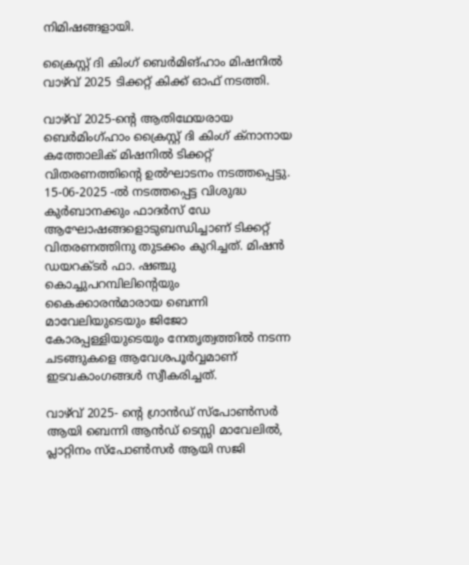നിമിഷങ്ങളായി.

ക്രൈസ്റ്റ് ദി കിംഗ് ബെർമിങ്ഹാം മിഷനിൽ വാഴ്‌വ്‌ 2025 ടിക്കറ്റ് കിക്ക് ഓഫ് നടത്തി.

വാഴ്‌വ്‌ 2025-ന്റെ ആതിഥേയരായ ബെർമിംഗ്ഹാം ക്രൈസ്റ്റ് ദി കിംഗ് ക്നാനായ കത്തോലിക് മിഷനിൽ ടിക്കറ്റ് വിതരണത്തിന്റെ ഉൽഘാടനം നടത്തപ്പെട്ടു. 15-06-2025 -ൽ നടത്തപ്പെട്ട വിശുദ്ധ കുർബാനക്കും ഫാദർസ് ഡേ ആഘോഷങ്ങളൊടുബന്ധിച്ചാണ് ടിക്കറ്റ് വിതരണത്തിനു തുടക്കം കുറിച്ചത്. മിഷൻ ഡയറക്ടർ ഫാ. ഷഞ്ചു കൊച്ചുപറമ്പിലിന്റെയും കൈക്കാരൻമാരായ ബെന്നി മാവേലിയുടെയും ജിജോ കോരപ്പള്ളിയുടെയും നേതൃത്വത്തിൽ നടന്ന ചടങ്ങുകളെ ആവേശപൂർവ്വമാണ് ഇടവകാംഗങ്ങൾ സ്വീകരിച്ചത്.

വാഴ്‌വ്‌ 2025- ന്റെ ഗ്രാൻഡ് സ്പോൺസർ ആയി ബെന്നി ആൻഡ് ടെസ്സി മാവേലിൽ, പ്ലാറ്റിനം സ്പോൺസർ ആയി സജി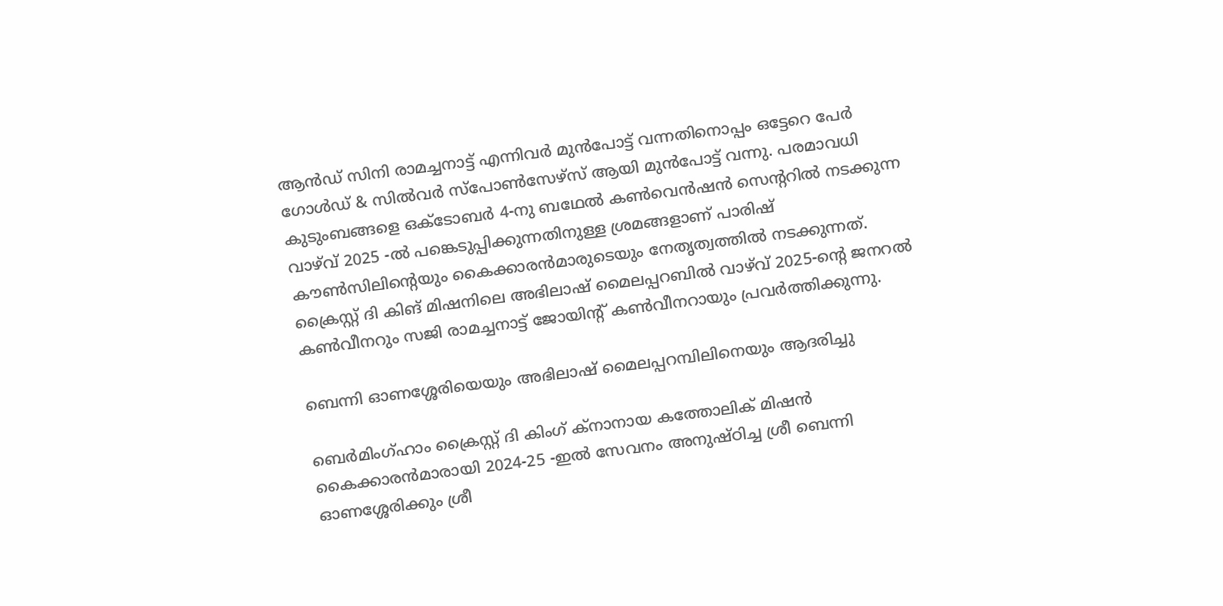ആൻഡ് സിനി രാമച്ചനാട്ട് എന്നിവർ മുൻപോട്ട് വന്നതിനൊപ്പം ഒട്ടേറെ പേർ ഗോൾഡ് & സിൽവർ സ്പോൺസേഴ്സ് ആയി മുൻപോട്ട് വന്നു. പരമാവധി കുടുംബങ്ങളെ ഒക്ടോബർ 4-നു ബഥേൽ കൺവെൻഷൻ സെന്ററിൽ നടക്കുന്ന വാഴ്‌വ്‌ 2025 -ൽ പങ്കെടുപ്പിക്കുന്നതിനുള്ള ശ്രമങ്ങളാണ് പാരിഷ് കൗൺസിലിന്റെയും കൈക്കാരൻമാരുടെയും നേതൃത്വത്തിൽ നടക്കുന്നത്. ക്രൈസ്റ്റ് ദി കിങ് മിഷനിലെ അഭിലാഷ് മൈലപ്പറബിൽ വാഴ്‌വ്‌ 2025-ന്റെ ജനറൽ കൺവീനറും സജി രാമച്ചനാട്ട് ജോയിന്റ് കൺവീനറായും പ്രവർത്തിക്കുന്നു.

ബെന്നി ഓണശ്ശേരിയെയും അഭിലാഷ് മൈലപ്പറമ്പിലിനെയും ആദരിച്ചു

ബെർമിംഗ്ഹാം ക്രൈസ്റ്റ് ദി കിംഗ് ക്നാനായ കത്തോലിക് മിഷൻ കൈക്കാരൻമാരായി 2024-25 -ഇൽ സേവനം അനുഷ്ഠിച്ച ശ്രീ ബെന്നി ഓണശ്ശേരിക്കും ശ്രീ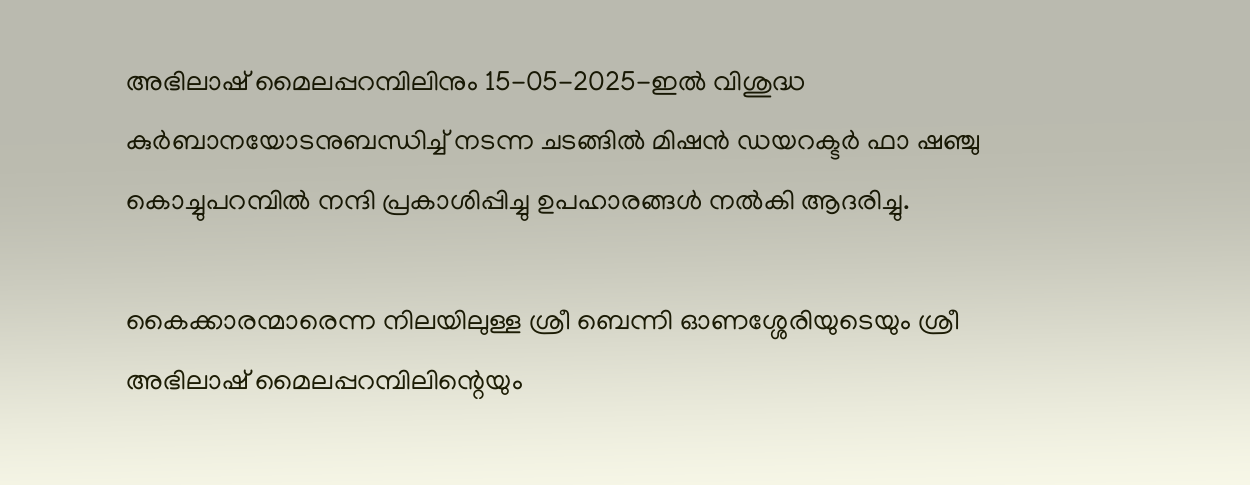അഭിലാഷ് മൈലപ്പറമ്പിലിനും 15-05-2025-ഇൽ വിശുദ്ധ കുർബാനയോടനുബന്ധിച്ച് നടന്ന ചടങ്ങിൽ മിഷൻ ഡയറക്ടർ ഫാ ഷഞ്ചു കൊച്ചുപറമ്പിൽ നന്ദി പ്രകാശിപ്പിച്ചു ഉപഹാരങ്ങൾ നൽകി ആദരിച്ചു.

കൈക്കാരന്മാരെന്ന നിലയിലുള്ള ശ്രീ ബെന്നി ഓണശ്ശേരിയുടെയും ശ്രീ അഭിലാഷ് മൈലപ്പറമ്പിലിന്റെയും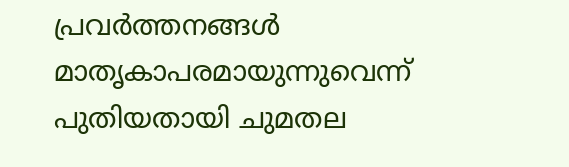പ്രവർത്തനങ്ങൾ മാതൃകാപരമായുന്നുവെന്ന് പുതിയതായി ചുമതല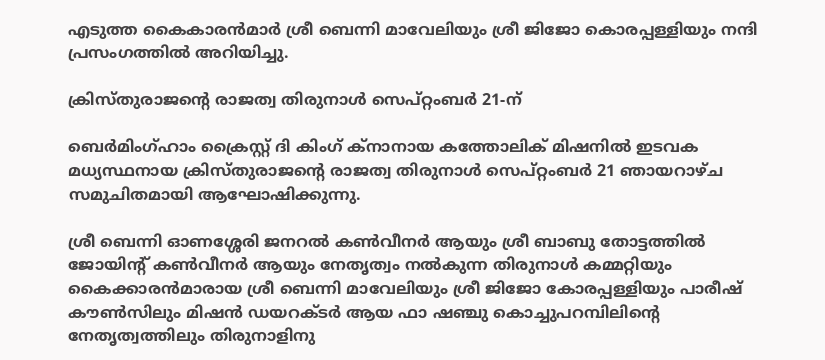എടുത്ത കൈകാരൻമാർ ശ്രീ ബെന്നി മാവേലിയും ശ്രീ ജിജോ കൊരപ്പള്ളിയും നന്ദി പ്രസംഗത്തിൽ അറിയിച്ചു.

ക്രിസ്തുരാജന്റെ രാജത്വ തിരുനാൾ സെപ്റ്റംബർ 21-ന്

ബെർമിംഗ്ഹാം ക്രൈസ്റ്റ് ദി കിംഗ് ക്നാനായ കത്തോലിക് മിഷനിൽ ഇടവക മധ്യസ്ഥനായ ക്രിസ്തുരാജന്റെ രാജത്വ തിരുനാൾ സെപ്റ്റംബർ 21 ഞായറാഴ്ച സമുചിതമായി ആഘോഷിക്കുന്നു.

ശ്രീ ബെന്നി ഓണശ്ശേരി ജനറൽ കൺവീനർ ആയും ശ്രീ ബാബു തോട്ടത്തിൽ ജോയിന്റ്‌ കൺവീനർ ആയും നേതൃത്വം നൽകുന്ന തിരുനാൾ കമ്മറ്റിയും കൈക്കാരൻമാരായ ശ്രീ ബെന്നി മാവേലിയും ശ്രീ ജിജോ കോരപ്പള്ളിയും പാരീഷ് കൗൺസിലും മിഷൻ ഡയറക്ടർ ആയ ഫാ ഷഞ്ചു കൊച്ചുപറമ്പിലിന്റെ നേതൃത്വത്തിലും തിരുനാളിനു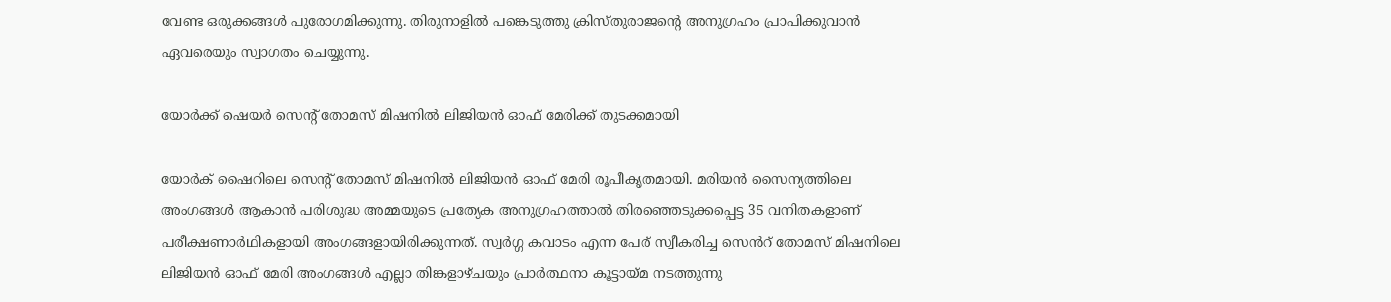വേണ്ട ഒരുക്കങ്ങൾ പുരോഗമിക്കുന്നു. തിരുനാളിൽ പങ്കെടുത്തു ക്രിസ്തുരാജന്റെ അനുഗ്രഹം പ്രാപിക്കുവാൻ ഏവരെയും സ്വാഗതം ചെയ്യുന്നു.

യോർക്ക് ഷെയർ സെന്റ് തോമസ് മിഷനിൽ ലിജിയൻ ഓഫ് മേരിക്ക് തുടക്കമായി

യോർക് ഷൈറിലെ സെന്റ് തോമസ് മിഷനിൽ ലിജിയൻ ഓഫ് മേരി രൂപീകൃതമായി. മരിയൻ സൈന്യത്തിലെ അംഗങ്ങൾ ആകാൻ പരിശുദ്ധ അമ്മയുടെ പ്രത്യേക അനുഗ്രഹത്താൽ തിരഞ്ഞെടുക്കപ്പെട്ട 35 വനിതകളാണ് പരീക്ഷണാർഥികളായി അംഗങ്ങളായിരിക്കുന്നത്. സ്വർഗ്ഗ കവാടം എന്ന പേര് സ്വീകരിച്ച സെൻറ് തോമസ് മിഷനിലെ ലിജിയൻ ഓഫ് മേരി അംഗങ്ങൾ എല്ലാ തിങ്കളാഴ്ചയും പ്രാർത്ഥനാ കൂട്ടായ്മ നടത്തുന്നു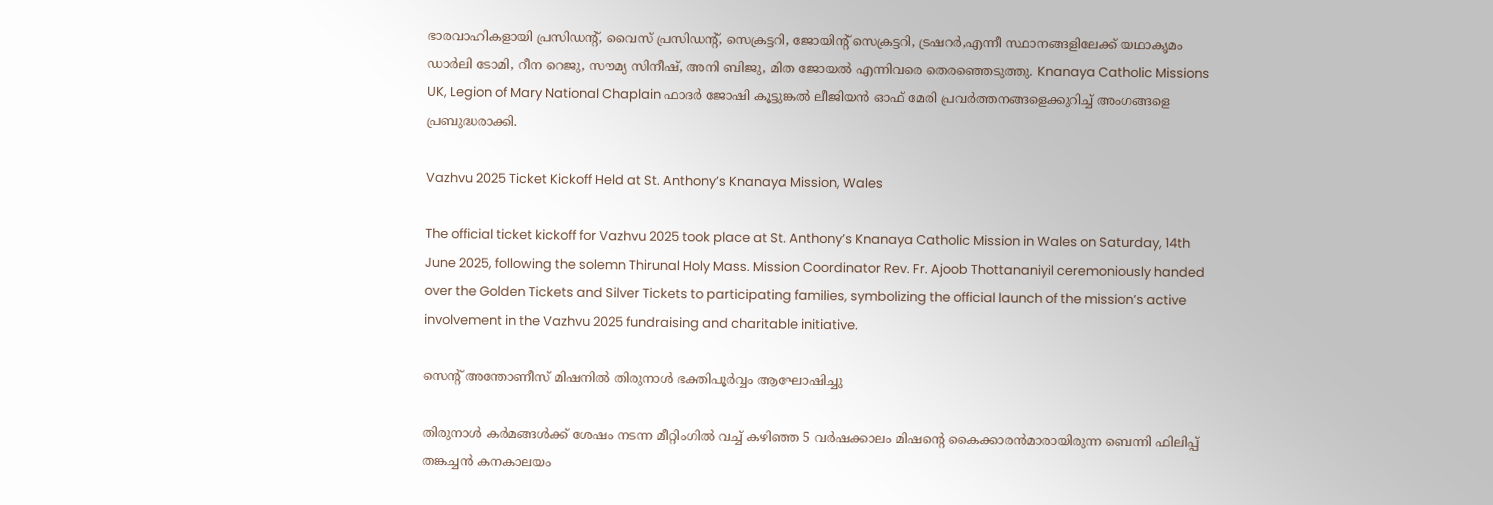ഭാരവാഹികളായി പ്രസിഡന്റ്‌, വൈസ് പ്രസിഡന്റ്‌, സെക്രട്ടറി, ജോയിന്റ് സെക്രട്ടറി, ട്രഷറർ,എന്നീ സ്ഥാനങ്ങളിലേക്ക് യഥാകൃമം ഡാർലി ടോമി, റീന റെജു, സൗമ്യ സിനീഷ്, അനി ബിജു, മിത ജോയൽ എന്നിവരെ തെരഞ്ഞെടുത്തു. Knanaya Catholic Missions UK, Legion of Mary National Chaplain ഫാദർ ജോഷി കൂട്ടുങ്കൽ ലീജിയൻ ഓഫ് മേരി പ്രവർത്തനങ്ങളെക്കുറിച്ച് അംഗങ്ങളെ പ്രബുദ്ധരാക്കി.

Vazhvu 2025 Ticket Kickoff Held at St. Anthony’s Knanaya Mission, Wales

The official ticket kickoff for Vazhvu 2025 took place at St. Anthony’s Knanaya Catholic Mission in Wales on Saturday, 14th June 2025, following the solemn Thirunal Holy Mass. Mission Coordinator Rev. Fr. Ajoob Thottananiyil ceremoniously handed over the Golden Tickets and Silver Tickets to participating families, symbolizing the official launch of the mission’s active involvement in the Vazhvu 2025 fundraising and charitable initiative.

സെന്‍റ് അന്തോണീസ് മിഷനിൽ തിരുനാൾ ഭക്തിപൂർവ്വം ആഘോഷിച്ചു

തിരുനാൾ കർമങ്ങൾക്ക് ശേഷം നടന്ന മീറ്റിംഗിൽ വച്ച് കഴിഞ്ഞ 5 വർഷക്കാലം മിഷന്റെ കൈക്കാരൻമാരായിരുന്ന ബെന്നി ഫിലിപ്പ് തങ്കച്ചൻ കനകാലയം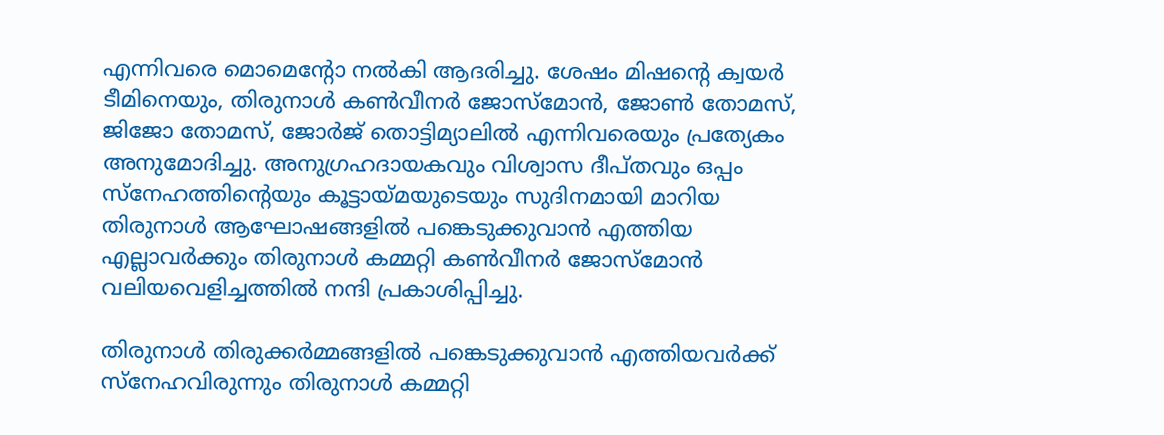എന്നിവരെ മൊമെന്റോ നൽകി ആദരിച്ചു. ശേഷം മിഷന്റെ ക്വയർ ടീമിനെയും, തിരുനാൾ കൺവീനർ ജോസ്മോൻ, ജോൺ തോമസ്, ജിജോ തോമസ്, ജോർജ് തൊട്ടിമ്യാലിൽ എന്നിവരെയും പ്രത്യേകം അനുമോദിച്ചു. അനുഗ്രഹദായകവും വിശ്വാസ ദീപ്തവും ഒപ്പം സ്‌നേഹത്തിന്റെയും കൂട്ടായ്മയുടെയും സുദിനമായി മാറിയ തിരുനാള്‍ ആഘോഷങ്ങളില്‍ പങ്കെടുക്കുവാന്‍ എത്തിയ എല്ലാവര്‍ക്കും തിരുനാള്‍ കമ്മറ്റി കണ്‍വീനർ ജോസ്മോൻ വലിയവെളിച്ചത്തിൽ നന്ദി പ്രകാശിപ്പിച്ചു.

തിരുനാള്‍ തിരുക്കര്‍മ്മങ്ങളില്‍ പങ്കെടുക്കുവാന്‍ എത്തിയവര്‍ക്ക് സ്‌നേഹവിരുന്നും തിരുനാൾ കമ്മറ്റി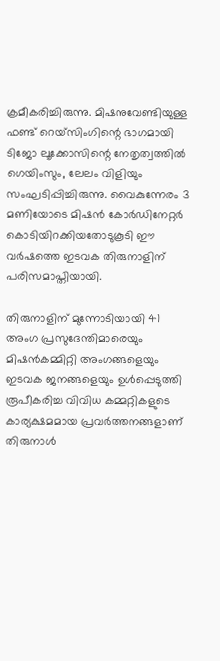ക്രമീകരിച്ചിരുന്നു. മിഷനുവേണ്ടിയുള്ള ഫണ്ട് റെയ്‌സിംഗിന്റെ ഭാഗമായി ടിജോ ലൂക്കോസിന്റെ നേതൃത്വത്തിൽ ഗെയിംസും, ലേലം വിളിയും സംഘടിപ്പിച്ചിരുന്നു. വൈകുന്നേരം 3 മണിയോടെ മിഷൻ കോർഡിനേറ്റർ കൊടിയിറക്കിയതോടുകൂടി ഈ വർഷത്തെ ഇടവക തിരുനാളിന് പരിസമാപ്തിയായി.

തിരുനാളിന് മുന്നോടിയായി 41 അംഗ പ്രസുദേന്തിമാരെയും മിഷൻകമ്മിറ്റി അംഗങ്ങളെയും ഇടവക ജനങ്ങളെയും ഉള്‍പ്പെടുത്തി രൂപീകരിച്ച വിവിധ കമ്മറ്റികളുടെ കാര്യക്ഷമമായ പ്രവര്‍ത്തനങ്ങളാണ് തിരുനാള്‍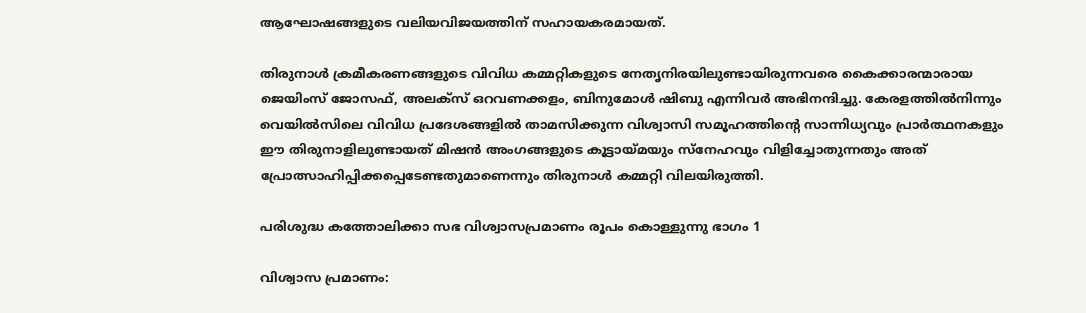ആഘോഷങ്ങളുടെ വലിയവിജയത്തിന് സഹായകരമായത്.

തിരുനാള്‍ ക്രമീകരണങ്ങളുടെ വിവിധ കമ്മറ്റികളുടെ നേതൃനിരയിലുണ്ടായിരുന്നവരെ കൈക്കാരന്മാരായ ജെയിംസ് ജോസഫ്, അലക്സ് ഒറവണക്കളം, ബിനുമോൾ ഷിബു എന്നിവര്‍ അഭിനന്ദിച്ചു. കേരളത്തില്‍നിന്നും വെയിൽസിലെ വിവിധ പ്രദേശങ്ങളിൽ താമസിക്കുന്ന വിശ്വാസി സമൂഹത്തിന്റെ സാന്നിധ്യവും പ്രാര്‍ത്ഥനകളും ഈ തിരുനാളിലുണ്ടായത് മിഷൻ അംഗങ്ങളുടെ കൂട്ടായ്മയും സ്‌നേഹവും വിളിച്ചോതുന്നതും അത് പ്രോത്സാഹിപ്പിക്കപ്പെടേണ്ടതുമാണെന്നും തിരുനാള്‍ കമ്മറ്റി വിലയിരുത്തി.

പരിശുദ്ധ കത്തോലിക്കാ സഭ വിശ്വാസപ്രമാണം രൂപം കൊള്ളുന്നു ഭാഗം 1

വിശ്വാസ പ്രമാണം: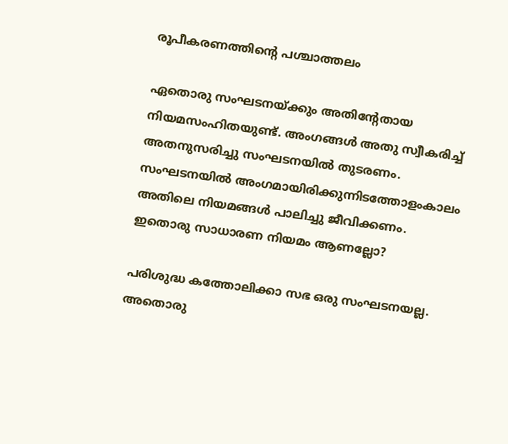രൂപീകരണത്തിന്റെ പശ്ചാത്തലം

ഏതൊരു സംഘടനയ്ക്കും അതിന്റേതായ നിയമസംഹിതയുണ്ട്. അംഗങ്ങൾ അതു സ്വീകരിച്ച് അതനുസരിച്ചു സംഘടനയിൽ തുടരണം. സംഘടനയിൽ അംഗമായിരിക്കുന്നിടത്തോളംകാലം അതിലെ നിയമങ്ങൾ പാലിച്ചു ജീവിക്കണം. ഇതൊരു സാധാരണ നിയമം ആണല്ലോ?

പരിശുദ്ധ കത്തോലിക്കാ സഭ ഒരു സംഘടനയല്ല. അതൊരു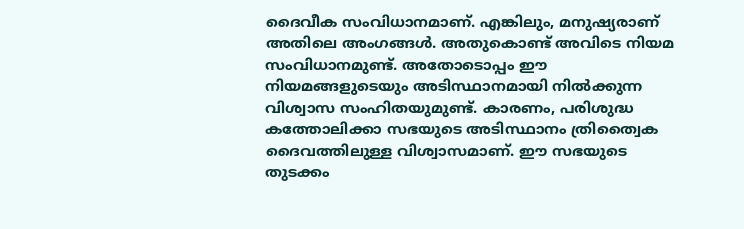ദൈവീക സംവിധാനമാണ്. എങ്കിലും, മനുഷ്യരാണ് അതിലെ അംഗങ്ങൾ. അതുകൊണ്ട് അവിടെ നിയമ സംവിധാനമുണ്ട്. അതോടൊപ്പം ഈ നിയമങ്ങളുടെയും അടിസ്ഥാനമായി നിൽക്കുന്ന വിശ്വാസ സംഹിതയുമുണ്ട്. കാരണം, പരിശുദ്ധ കത്തോലിക്കാ സഭയുടെ അടിസ്ഥാനം ത്രിത്വൈക ദൈവത്തിലുള്ള വിശ്വാസമാണ്. ഈ സഭയുടെ തുടക്കം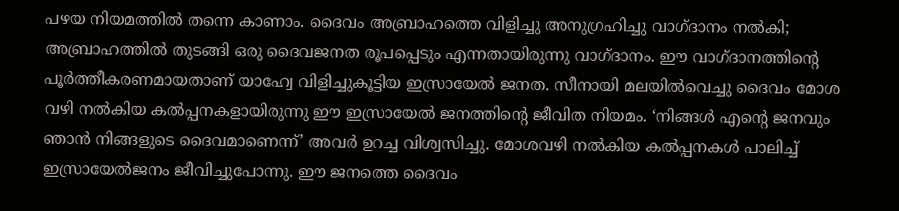പഴയ നിയമത്തിൽ തന്നെ കാണാം. ദൈവം അബ്രാഹത്തെ വിളിച്ചു അനുഗ്രഹിച്ചു വാഗ്ദാനം നൽകി; അബ്രാഹത്തിൽ തുടങ്ങി ഒരു ദൈവജനത രൂപപ്പെടും എന്നതായിരുന്നു വാഗ്ദാനം. ഈ വാഗ്ദാനത്തിന്റെ പൂർത്തീകരണമായതാണ് യാഹ്വേ വിളിച്ചുകൂട്ടിയ ഇസ്രായേൽ ജനത. സീനായി മലയിൽവെച്ചു ദൈവം മോശ വഴി നൽകിയ കൽപ്പനകളായിരുന്നു ഈ ഇസ്രായേൽ ജനത്തിന്റെ ജീവിത നിയമം. ‘നിങ്ങൾ എൻ്റെ ജനവും ഞാൻ നിങ്ങളുടെ ദൈവമാണെന്ന്’ അവർ ഉറച്ച വിശ്വസിച്ചു. മോശവഴി നൽകിയ കൽപ്പനകൾ പാലിച്ച് ഇസ്രായേൽജനം ജീവിച്ചുപോന്നു. ഈ ജനത്തെ ദൈവം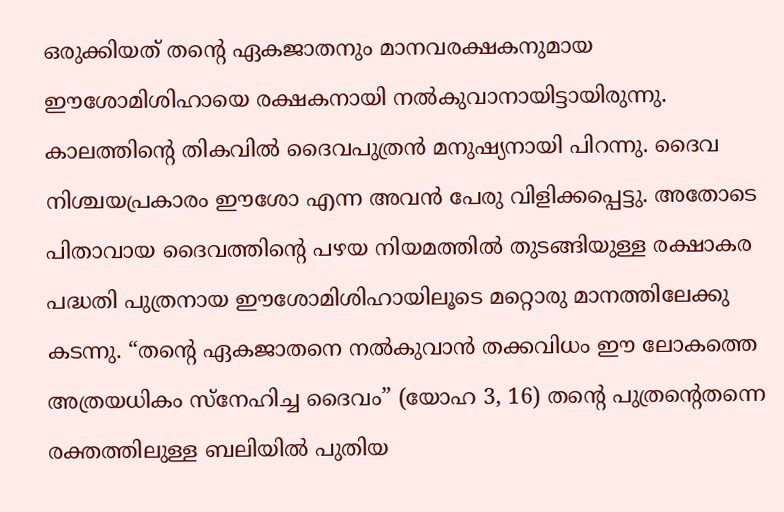ഒരുക്കിയത് തൻ്റെ ഏകജാതനും മാനവരക്ഷകനുമായ ഈശോമിശിഹായെ രക്ഷകനായി നൽകുവാനായിട്ടായിരുന്നു. കാലത്തിൻ്റെ തികവിൽ ദൈവപുത്രൻ മനുഷ്യനായി പിറന്നു. ദൈവ നിശ്ചയപ്രകാരം ഈശോ എന്ന അവൻ പേരു വിളിക്കപ്പെട്ടു. അതോടെ പിതാവായ ദൈവത്തിൻ്റെ പഴയ നിയമത്തിൽ തുടങ്ങിയുള്ള രക്ഷാകര പദ്ധതി പുത്രനായ ഈശോമിശിഹായിലൂടെ മറ്റൊരു മാനത്തിലേക്കു കടന്നു. “തൻ്റെ ഏകജാതനെ നൽകുവാൻ തക്കവിധം ഈ ലോകത്തെ അത്രയധികം സ്നേഹിച്ച ദൈവം” (യോഹ 3, 16) തൻ്റെ പുത്രന്റെതന്നെ രക്തത്തിലുള്ള ബലിയിൽ പുതിയ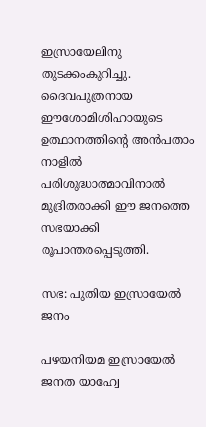ഇസ്രായേലിനു തുടക്കംകുറിച്ചു. ദൈവപുത്രനായ ഈശോമിശിഹായുടെ ഉത്ഥാനത്തിന്റെ അൻപതാം നാളിൽ പരിശുദ്ധാത്മാവിനാൽ മുദ്രിതരാക്കി ഈ ജനത്തെ സഭയാക്കി രൂപാന്തരപ്പെടുത്തി.

സഭ: പുതിയ ഇസ്രായേൽ ജനം

പഴയനിയമ ഇസ്രായേൽ ജനത യാഹ്വേ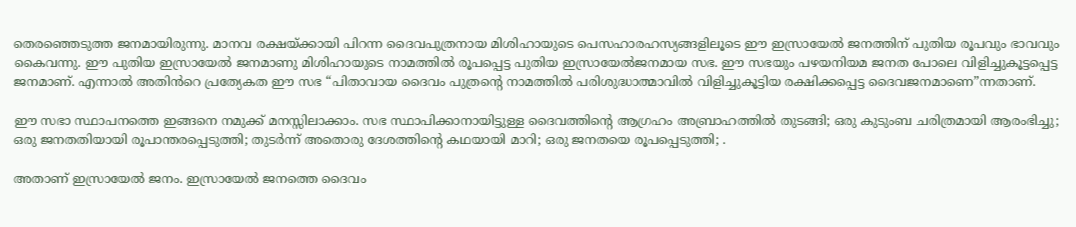തെരഞ്ഞെടുത്ത ജനമായിരുന്നു. മാനവ രക്ഷയ്ക്കായി പിറന്ന ദൈവപുത്രനായ മിശിഹായുടെ പെസഹാരഹസ്യങ്ങളിലൂടെ ഈ ഇസ്രായേൽ ജനത്തിന് പുതിയ രൂപവും ഭാവവും കൈവന്നു. ഈ പുതിയ ഇസ്രായേൽ ജനമാണു മിശിഹായുടെ നാമത്തിൽ രൂപപ്പെട്ട പുതിയ ഇസ്രായേൽജനമായ സഭ. ഈ സഭയും പഴയനിയമ ജനത പോലെ വിളിച്ചുകൂട്ടപ്പെട്ട ജനമാണ്. എന്നാൽ അതിൻറെ പ്രത്യേകത ഈ സഭ “പിതാവായ ദൈവം പുത്രന്റെ നാമത്തിൽ പരിശുദ്ധാത്മാവിൽ വിളിച്ചുകൂട്ടിയ രക്ഷിക്കപ്പെട്ട ദൈവജനമാണെ”ന്നതാണ്.

ഈ സഭാ സ്ഥാപനത്തെ ഇങ്ങനെ നമുക്ക് മനസ്സിലാക്കാം. സഭ സ്ഥാപിക്കാനായിട്ടുള്ള ദൈവത്തിൻ്റെ ആഗ്രഹം അബ്രാഹത്തിൽ തുടങ്ങി; ഒരു കുടുംബ ചരിത്രമായി ആരംഭിച്ചു; ഒരു ജനതതിയായി രൂപാന്തരപ്പെടുത്തി; തുടർന്ന് അതൊരു ദേശത്തിൻ്റെ കഥയായി മാറി; ഒരു ജനതയെ രൂപപ്പെടുത്തി; .

അതാണ് ഇസ്രായേൽ ജനം. ഇസ്രായേൽ ജനത്തെ ദൈവം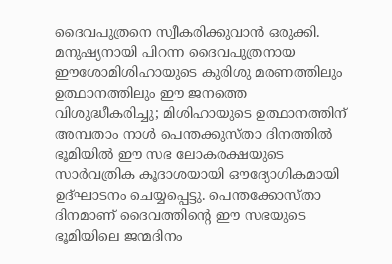ദൈവപുത്രനെ സ്വീകരിക്കുവാൻ ഒരുക്കി. മനുഷ്യനായി പിറന്ന ദൈവപുത്രനായ ഈശോമിശിഹായുടെ കുരിശു മരണത്തിലും ഉത്ഥാനത്തിലും ഈ ജനത്തെ വിശുദ്ധീകരിച്ചു; മിശിഹായുടെ ഉത്ഥാനത്തിന് അമ്പതാം നാൾ പെന്തക്കുസ്താ ദിനത്തിൽ ഭൂമിയിൽ ഈ സഭ ലോകരക്ഷയുടെ സാർവത്രിക കൂദാശയായി ഔദ്യോഗികമായി ഉദ്ഘാടനം ചെയ്യപ്പെട്ടു. പെന്തക്കോസ്താ ദിനമാണ് ദൈവത്തിൻ്റെ ഈ സഭയുടെ ഭൂമിയിലെ ജന്മദിനം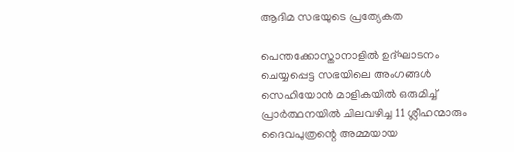ആദിമ സഭയുടെ പ്രത്യേകത

പെന്തക്കോസ്താനാളിൽ ഉദ്ഘാടനം ചെയ്യപ്പെട്ട സഭയിലെ അംഗങ്ങൾ സെഹിയോൻ മാളികയിൽ ഒരുമിച്ച് പ്രാർത്ഥനയിൽ ചിലവഴിച്ച 11 ശ്ലീഹന്മാരും ദൈവപുത്രന്റെ അമ്മയായ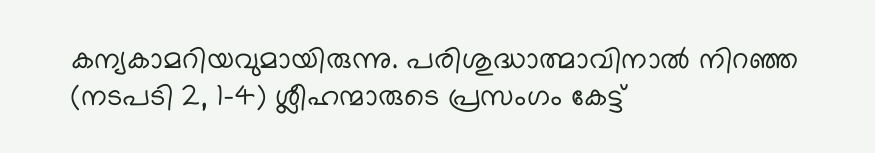കന്യകാമറിയവുമായിരുന്നു. പരിശുദ്ധാത്മാവിനാൽ നിറഞ്ഞ (നടപടി 2, 1-4) ശ്ലീഹന്മാരുടെ പ്രസംഗം കേട്ട്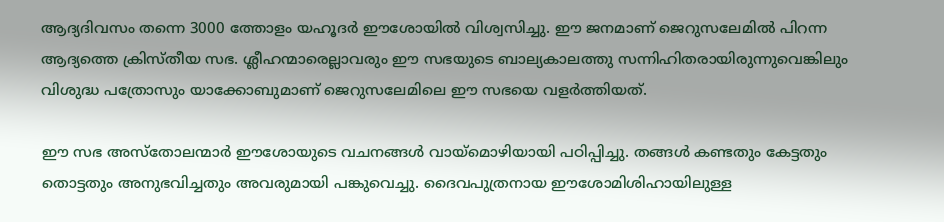ആദ്യദിവസം തന്നെ 3000 ത്തോളം യഹൂദർ ഈശോയിൽ വിശ്വസിച്ചു. ഈ ജനമാണ് ജെറുസലേമിൽ പിറന്ന ആദ്യത്തെ ക്രിസ്തീയ സഭ. ശ്ലീഹന്മാരെല്ലാവരും ഈ സഭയുടെ ബാല്യകാലത്തു സന്നിഹിതരായിരുന്നുവെങ്കിലും വിശുദ്ധ പത്രോസും യാക്കോബുമാണ് ജെറുസലേമിലെ ഈ സഭയെ വളർത്തിയത്.

ഈ സഭ അസ്തോലന്മാർ ഈശോയുടെ വചനങ്ങൾ വായ്മൊഴിയായി പഠിപ്പിച്ചു. തങ്ങൾ കണ്ടതും കേട്ടതും തൊട്ടതും അനുഭവിച്ചതും അവരുമായി പങ്കുവെച്ചു. ദൈവപുത്രനായ ഈശോമിശിഹായിലുള്ള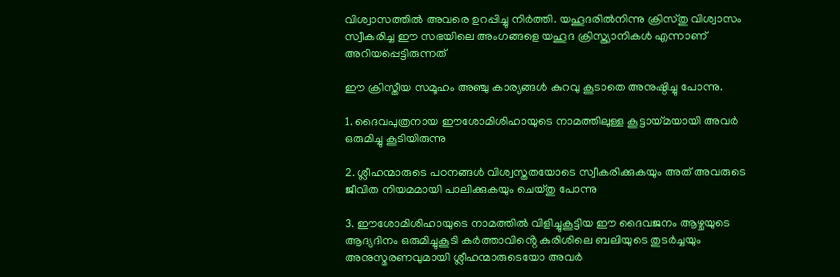വിശ്വാസത്തിൽ അവരെ ഉറപ്പിച്ചു നിർത്തി. യഹൂദരിൽനിന്നു ക്രിസ്തു വിശ്വാസം സ്വീകരിച്ച ഈ സഭയിലെ അംഗങ്ങളെ യഹൂദ ക്രിസ്ത്യാനികൾ എന്നാണ് അറിയപ്പെട്ടിരുന്നത്

ഈ ക്രിസ്തീയ സമൂഹം അഞ്ചു കാര്യങ്ങൾ കുറവു കൂടാതെ അനുഷ്ഠിച്ചു പോന്നു.

1. ദൈവപുത്രനായ ഈശോമിശിഹായുടെ നാമത്തിലുള്ള കൂട്ടായ്മയായി അവർ ഒരുമിച്ചു കൂടിയിരുന്നു

2. ശ്ലീഹന്മാരുടെ പഠനങ്ങൾ വിശ്വസ്തതയോടെ സ്വീകരിക്കുകയും അത് അവരുടെ ജീവിത നിയമമായി പാലിക്കുകയും ചെയ്തു പോന്നു

3. ഈശോമിശിഹായുടെ നാമത്തിൽ വിളിച്ചുകൂട്ടിയ ഈ ദൈവജനം ആഴ്ചയുടെ ആദ്യദിനം ഒരുമിച്ചുകൂടി കർത്താവിൻ്റെ കുരിശിലെ ബലിയുടെ തുടർച്ചയും അനുസ്മരണവുമായി ശ്ലീഹന്മാരുടെയോ അവർ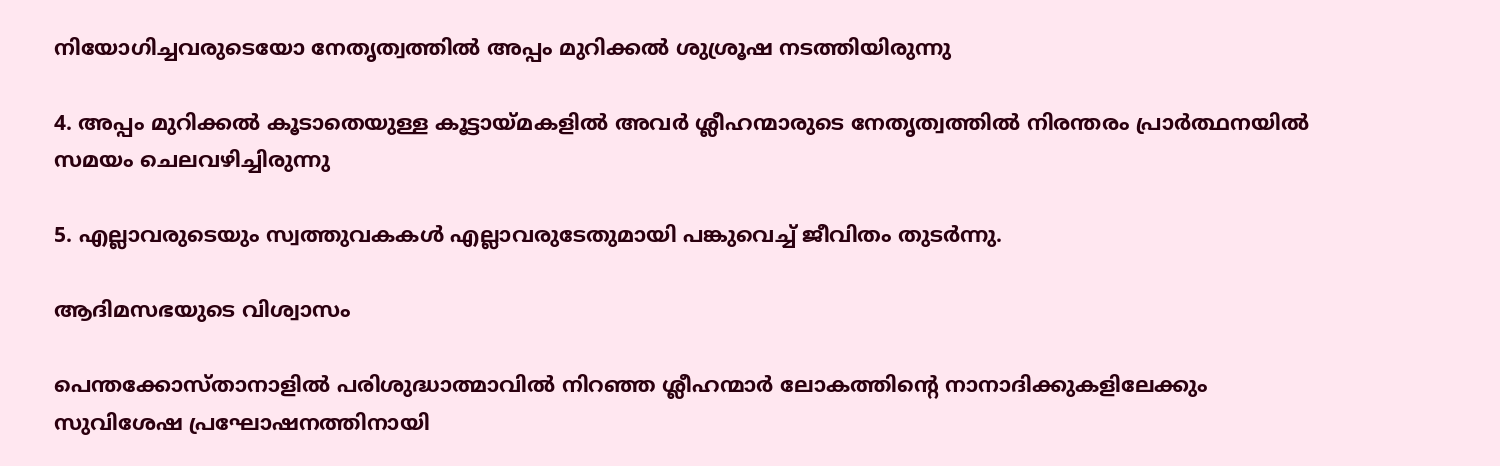നിയോഗിച്ചവരുടെയോ നേതൃത്വത്തിൽ അപ്പം മുറിക്കൽ ശുശ്രൂഷ നടത്തിയിരുന്നു

4. അപ്പം മുറിക്കൽ കൂടാതെയുള്ള കൂട്ടായ്മകളിൽ അവർ ശ്ലീഹന്മാരുടെ നേതൃത്വത്തിൽ നിരന്തരം പ്രാർത്ഥനയിൽ സമയം ചെലവഴിച്ചിരുന്നു

5. എല്ലാവരുടെയും സ്വത്തുവകകൾ എല്ലാവരുടേതുമായി പങ്കുവെച്ച് ജീവിതം തുടർന്നു.

ആദിമസഭയുടെ വിശ്വാസം

പെന്തക്കോസ്താനാളിൽ പരിശുദ്ധാത്മാവിൽ നിറഞ്ഞ ശ്ലീഹന്മാർ ലോകത്തിൻ്റെ നാനാദിക്കുകളിലേക്കും സുവിശേഷ പ്രഘോഷനത്തിനായി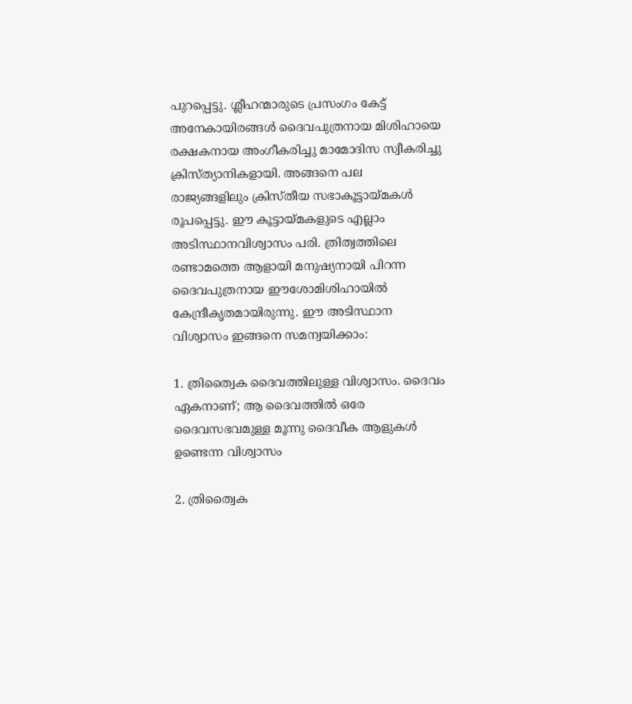പുറപ്പെട്ടു. ശ്ലീഹന്മാരുടെ പ്രസംഗം കേട്ട് അനേകായിരങ്ങൾ ദൈവപുത്രനായ മിശിഹായെ രക്ഷകനായ അംഗീകരിച്ചു മാമോദിസ സ്വീകരിച്ചു ക്രിസ്ത്യാനികളായി. അങ്ങനെ പല രാജ്യങ്ങളിലും ക്രിസ്തീയ സഭാകൂട്ടായ്മകൾ രൂപപ്പെട്ടു. ഈ കൂട്ടായ്മകളുടെ എല്ലാം അടിസ്ഥാനവിശ്വാസം പരി. ത്രിത്വത്തിലെ രണ്ടാമത്തെ ആളായി മനുഷ്യനായി പിറന്ന ദൈവപുത്രനായ ഈശോമിശിഹായിൽ കേന്ദ്രീകൃതമായിരുന്നു. ഈ അടിസ്ഥാന വിശ്വാസം ഇങ്ങനെ സമന്വയിക്കാം:

1. ത്രിത്വൈക ദൈവത്തിലുള്ള വിശ്വാസം. ദൈവം ഏകനാണ്; ആ ദൈവത്തിൽ ഒരേ ദൈവസഭവമുള്ള മൂന്നു ദൈവീക ആളുകൾ ഉണ്ടെന്ന വിശ്വാസം

2. ത്രിത്വൈക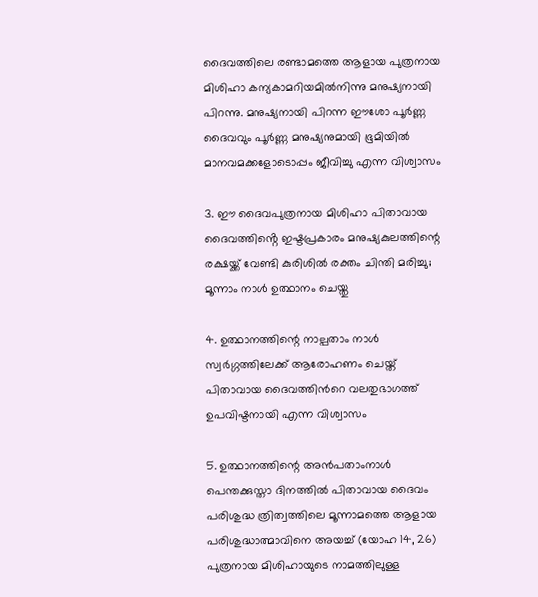ദൈവത്തിലെ രണ്ടാമത്തെ ആളായ പുത്രനായ മിശിഹാ കന്യകാമറിയമിൽനിന്നു മനുഷ്യനായി പിറന്നു. മനുഷ്യനായി പിറന്ന ഈശോ പൂർണ്ണ ദൈവവും പൂർണ്ണ മനുഷ്യനുമായി ഭൂമിയിൽ മാനവമക്കളോടൊപ്പം ജീവിച്ചു എന്ന വിശ്വാസം

3. ഈ ദൈവപുത്രനായ മിശിഹാ പിതാവായ ദൈവത്തിൻ്റെ ഇഷ്ടപ്രകാരം മനുഷ്യകുലത്തിന്റെ രക്ഷയ്ക്ക് വേണ്ടി കുരിശിൽ രക്തം ചിന്തി മരിച്ചു; മൂന്നാം നാൾ ഉത്ഥാനം ചെയ്തു

4. ഉത്ഥാനത്തിന്റെ നാല്പതാം നാൾ സ്വർഗ്ഗത്തിലേക്ക് ആരോഹണം ചെയ്ത് പിതാവായ ദൈവത്തിൻറെ വലതുഭാഗത്ത് ഉപവിഷ്ടനായി എന്ന വിശ്വാസം

5. ഉത്ഥാനത്തിന്റെ അൻപതാംനാൾ പെന്തക്കുസ്താ ദിനത്തിൽ പിതാവായ ദൈവം പരിശുദ്ധ ത്രിത്വത്തിലെ മൂന്നാമത്തെ ആളായ പരിശുദ്ധാത്മാവിനെ അയച്ച് (യോഹ 14, 26) പുത്രനായ മിശിഹായുടെ നാമത്തിലുള്ള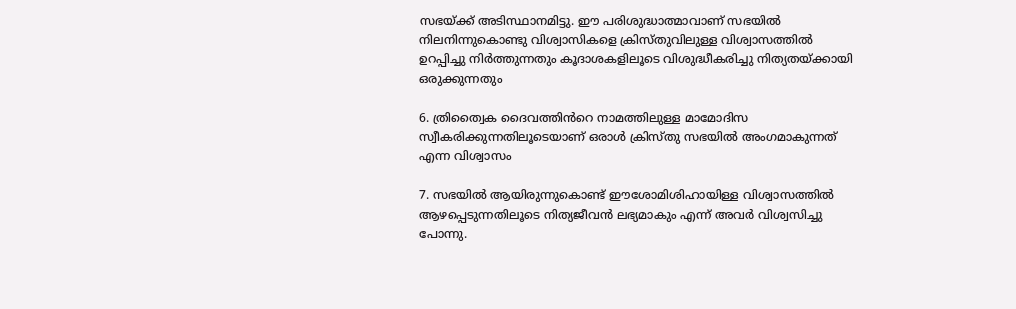സഭയ്ക്ക് അടിസ്ഥാനമിട്ടു. ഈ പരിശുദ്ധാത്മാവാണ് സഭയിൽ നിലനിന്നുകൊണ്ടു വിശ്വാസികളെ ക്രിസ്തുവിലുള്ള വിശ്വാസത്തിൽ ഉറപ്പിച്ചു നിർത്തുന്നതും കൂദാശകളിലൂടെ വിശുദ്ധീകരിച്ചു നിത്യതയ്ക്കായി ഒരുക്കുന്നതും

6. ത്രിത്വൈക ദൈവത്തിൻറെ നാമത്തിലുള്ള മാമോദിസ സ്വീകരിക്കുന്നതിലൂടെയാണ് ഒരാൾ ക്രിസ്തു സഭയിൽ അംഗമാകുന്നത് എന്ന വിശ്വാസം

7. സഭയിൽ ആയിരുന്നുകൊണ്ട് ഈശോമിശിഹായിള്ള വിശ്വാസത്തിൽ ആഴപ്പെടുന്നതിലൂടെ നിത്യജീവൻ ലഭ്യമാകും എന്ന് അവർ വിശ്വസിച്ചു പോന്നു.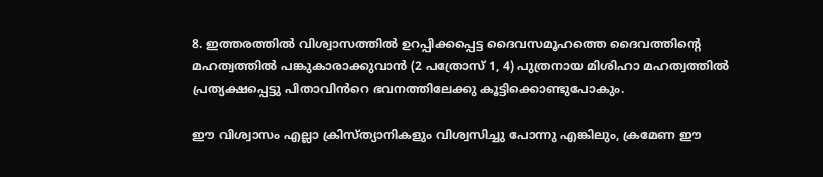8. ഇത്തരത്തിൽ വിശ്വാസത്തിൽ ഉറപ്പിക്കപ്പെട്ട ദൈവസമൂഹത്തെ ദൈവത്തിൻ്റെ മഹത്വത്തിൽ പങ്കുകാരാക്കുവാൻ (2 പത്രോസ് 1, 4) പുത്രനായ മിശിഹാ മഹത്വത്തിൽ പ്രത്യക്ഷപ്പെട്ടു പിതാവിൻറെ ഭവനത്തിലേക്കു കൂട്ടിക്കൊണ്ടുപോകും.

ഈ വിശ്വാസം എല്ലാ ക്രിസ്ത്യാനികളും വിശ്വസിച്ചു പോന്നു എങ്കിലും, ക്രമേണ ഈ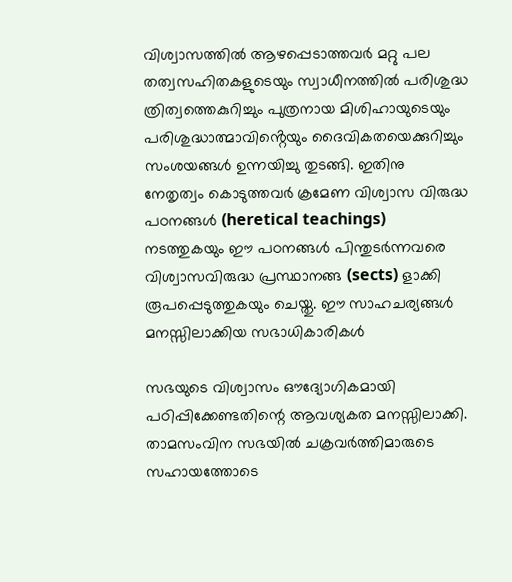വിശ്വാസത്തിൽ ആഴപ്പെടാത്തവർ മറ്റു പല തത്വസഹിതകളുടെയും സ്വാധീനത്തിൽ പരിശുദ്ധ ത്രിത്വത്തെകുറിച്ചും പുത്രനായ മിശിഹായുടെയും പരിശുദ്ധാത്മാവിൻ്റെയും ദൈവികതയെക്കുറിച്ചും സംശയങ്ങൾ ഉന്നയിച്ചു തുടങ്ങി. ഇതിനു നേതൃത്വം കൊടുത്തവർ ക്രമേണ വിശ്വാസ വിരുദ്ധ പഠനങ്ങൾ (heretical teachings) നടത്തുകയും ഈ പഠനങ്ങൾ പിന്തുടർന്നവരെ വിശ്വാസവിരുദ്ധ പ്രസ്ഥാനങ്ങ (sects) ളാക്കി രൂപപ്പെടുത്തുകയും ചെയ്തു. ഈ സാഹചര്യങ്ങൾ മനസ്സിലാക്കിയ സഭാധികാരികൾ

സഭയുടെ വിശ്വാസം ഔദ്യോഗികമായി പഠിപ്പിക്കേണ്ടതിന്റെ ആവശ്യകത മനസ്സിലാക്കി. താമസംവിന സഭയിൽ ചക്രവർത്തിമാരുടെ സഹായത്തോടെ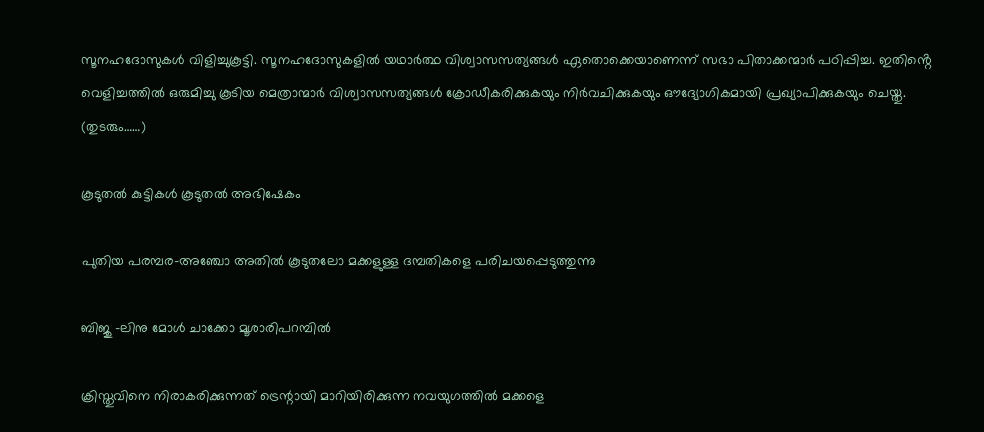സൂനഹദോസുകൾ വിളിച്ചുകൂട്ടി. സൂനഹദോസുകളിൽ യഥാർത്ഥ വിശ്വാസസത്യങ്ങൾ ഏതൊക്കെയാണെന്ന് സഭാ പിതാക്കന്മാർ പഠിപ്പിച്ച. ഇതിൻ്റെ വെളിച്ചത്തിൽ ഒരുമിച്ചു കൂടിയ മെത്രാന്മാർ വിശ്വാസസത്യങ്ങൾ ക്രോഡീകരിക്കുകയും നിർവചിക്കുകയും ഔദ്യോഗികമായി പ്രഖ്യാപിക്കുകയും ചെയ്തു. (തുടരും……)

കൂടുതൽ കുട്ടികൾ കൂടുതൽ അഭിഷേകം

പുതിയ പരമ്പര–അഞ്ചോ അതിൽ കൂടുതലോ മക്കളുള്ള ദമ്പതികളെ പരിചയപ്പെടുത്തുന്നു

ബിജു -ലിനു മോൾ ചാക്കോ മൂശാരിപറമ്പിൽ

ക്രിസ്തുവിനെ നിരാകരിക്കുന്നത് ട്രെന്റായി മാറിയിരിക്കുന്ന നവയുഗത്തില്‍ മക്കളെ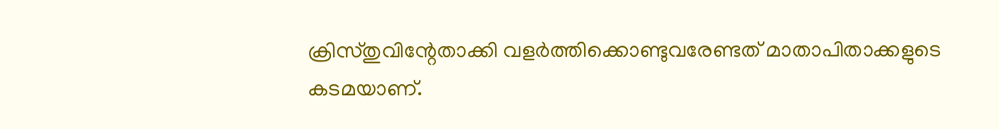ക്രിസ്തുവിന്റേതാക്കി വളര്‍ത്തിക്കൊണ്ടുവരേണ്ടത് മാതാപിതാക്കളുടെ കടമയാണ്.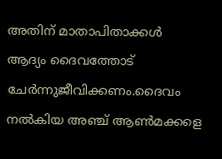അതിന് മാതാപിതാക്കള്‍ ആദ്യം ദൈവത്തോട് ചേര്‍ന്നുജീവിക്കണം.ദൈവം നൽകിയ അഞ്ച് ആൺമക്കളെ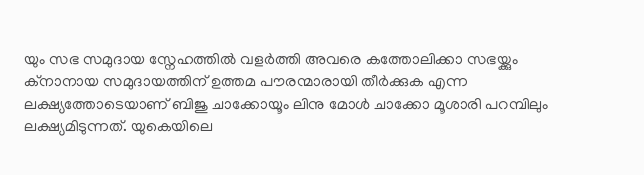യും സഭ സമുദായ സ്നേഹത്തിൽ വളർത്തി അവരെ കത്തോലിക്കാ സഭയ്ക്കും ക്നാനായ സമുദായത്തിന് ഉത്തമ പൗരന്മാരായി തീർക്കുക എന്ന ലക്ഷ്യത്തോടെയാണ് ബിജു ചാക്കോയൂം ലിനു മോൾ ചാക്കോ മൂശാരി പറമ്പിലും ലക്ഷ്യമിടുന്നത്. യുകെയിലെ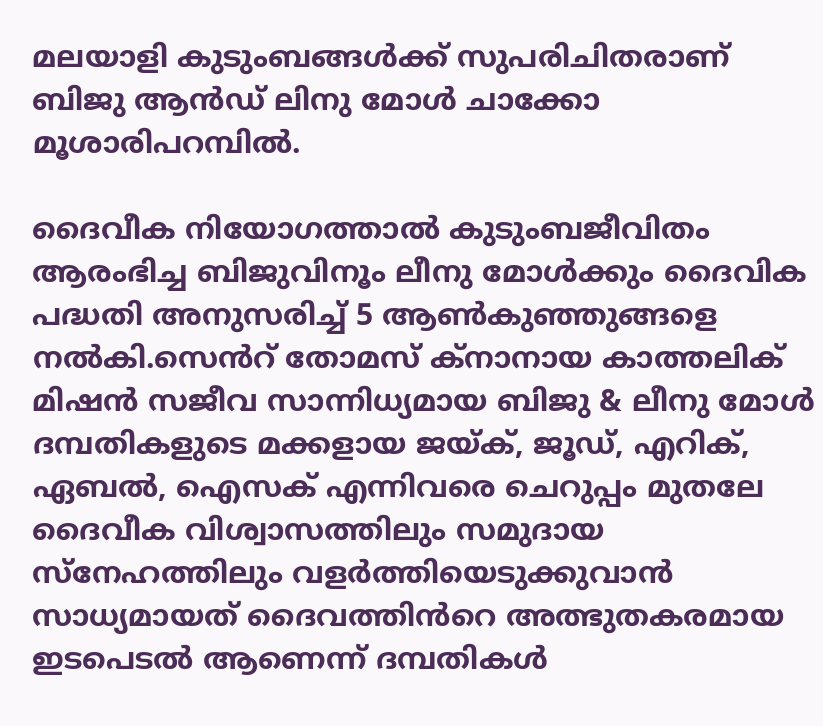മലയാളി കുടുംബങ്ങൾക്ക് സുപരിചിതരാണ് ബിജു ആൻഡ് ലിനു മോൾ ചാക്കോ മൂശാരിപറമ്പിൽ.

ദൈവീക നിയോഗത്താൽ കുടുംബജീവിതം ആരംഭിച്ച ബിജുവിനൂം ലീനു മോൾക്കും ദൈവിക പദ്ധതി അനുസരിച്ച് 5 ആൺകുഞ്ഞുങ്ങളെ നൽകി.സെൻറ് തോമസ് ക്നാനായ കാത്തലിക് മിഷൻ സജീവ സാന്നിധ്യമായ ബിജു & ലീനു മോൾ ദമ്പതികളുടെ മക്കളായ ജയ്ക്, ജൂഡ്, എറിക്, ഏബൽ, ഐസക് എന്നിവരെ ചെറുപ്പം മുതലേ ദൈവീക വിശ്വാസത്തിലും സമുദായ സ്നേഹത്തിലും വളർത്തിയെടുക്കുവാൻ സാധ്യമായത് ദൈവത്തിൻറെ അത്ഭുതകരമായ ഇടപെടൽ ആണെന്ന് ദമ്പതികൾ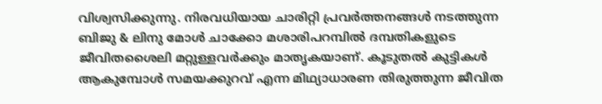വിശ്വസിക്കുന്നു. നിരവധിയായ ചാരിറ്റി പ്രവർത്തനങ്ങൾ നടത്തുന്ന ബിജു & ലിനു മോൾ ചാക്കോ മശാരിപറമ്പിൽ ദമ്പതികളുടെ ജീവിതശൈലി മറ്റുള്ളവർക്കും മാതൃകയാണ്. കൂടുതൽ കുട്ടികൾ ആകുമ്പോൾ സമയക്കുറവ് എന്ന മിഥ്യാധാരണ തിരുത്തുന്ന ജീവിത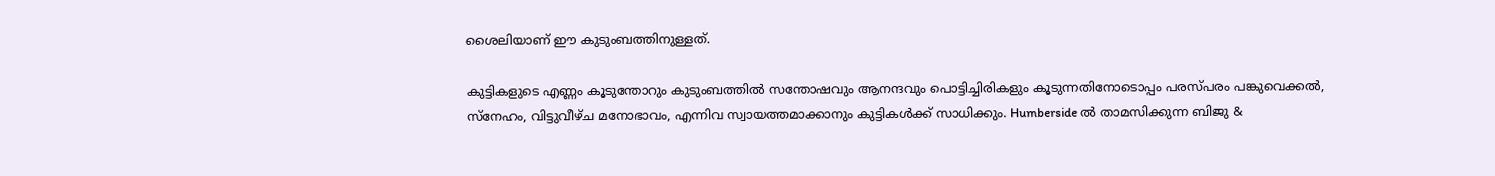ശൈലിയാണ് ഈ കുടുംബത്തിനുള്ളത്.

കുട്ടികളുടെ എണ്ണം കൂടുന്തോറും കുടുംബത്തിൽ സന്തോഷവും ആനന്ദവും പൊട്ടിച്ചിരികളും കൂടുന്നതിനോടൊപ്പം പരസ്പരം പങ്കുവെക്കൽ, സ്നേഹം, വിട്ടുവീഴ്ച മനോഭാവം, എന്നിവ സ്വായത്തമാക്കാനും കുട്ടികൾക്ക് സാധിക്കും. Humberside ൽ താമസിക്കുന്ന ബിജു &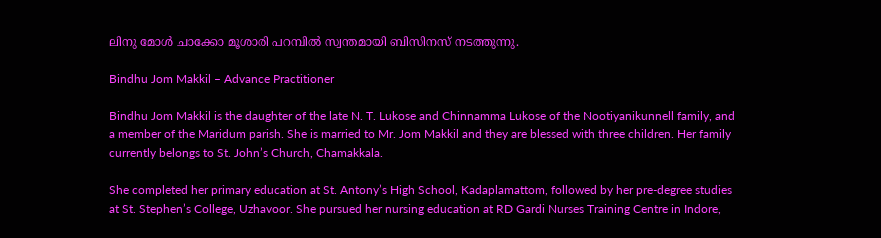ലിനു മോൾ ചാക്കോ മൂശാരി പറമ്പിൽ സ്വന്തമായി ബിസിനസ് നടത്തുന്നു.

Bindhu Jom Makkil – Advance Practitioner

Bindhu Jom Makkil is the daughter of the late N. T. Lukose and Chinnamma Lukose of the Nootiyanikunnell family, and a member of the Maridum parish. She is married to Mr. Jom Makkil and they are blessed with three children. Her family currently belongs to St. John’s Church, Chamakkala.

She completed her primary education at St. Antony’s High School, Kadaplamattom, followed by her pre-degree studies at St. Stephen’s College, Uzhavoor. She pursued her nursing education at RD Gardi Nurses Training Centre in Indore,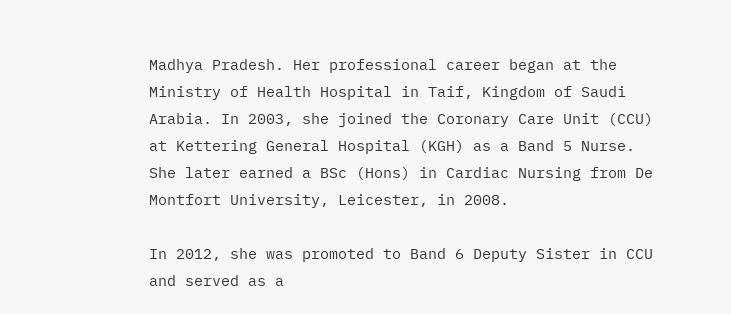Madhya Pradesh. Her professional career began at the Ministry of Health Hospital in Taif, Kingdom of Saudi Arabia. In 2003, she joined the Coronary Care Unit (CCU) at Kettering General Hospital (KGH) as a Band 5 Nurse. She later earned a BSc (Hons) in Cardiac Nursing from De Montfort University, Leicester, in 2008.

In 2012, she was promoted to Band 6 Deputy Sister in CCU and served as a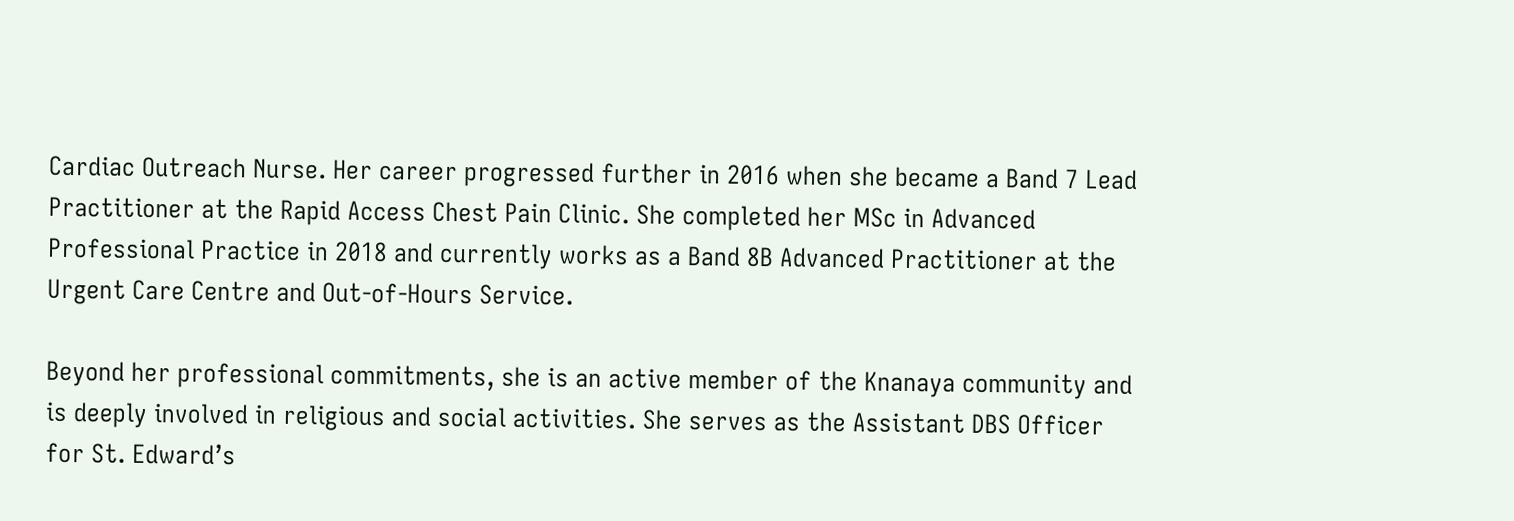Cardiac Outreach Nurse. Her career progressed further in 2016 when she became a Band 7 Lead Practitioner at the Rapid Access Chest Pain Clinic. She completed her MSc in Advanced Professional Practice in 2018 and currently works as a Band 8B Advanced Practitioner at the Urgent Care Centre and Out-of-Hours Service.

Beyond her professional commitments, she is an active member of the Knanaya community and is deeply involved in religious and social activities. She serves as the Assistant DBS Officer for St. Edward’s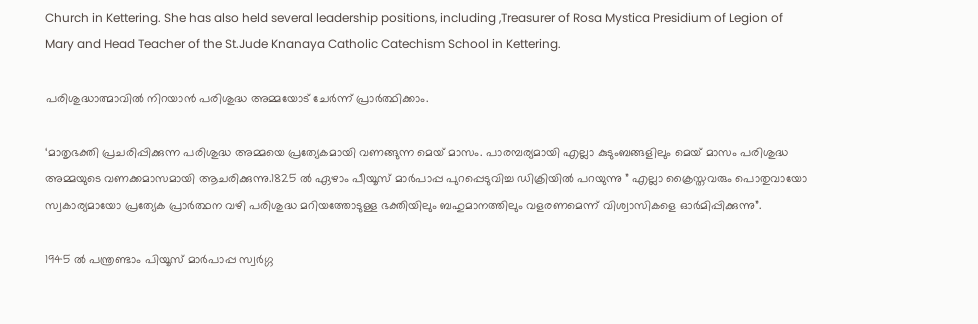Church in Kettering. She has also held several leadership positions, including ,Treasurer of Rosa Mystica Presidium of Legion of Mary and Head Teacher of the St.Jude Knanaya Catholic Catechism School in Kettering.

പരിശുദ്ധാത്മാവിൽ നിറയാൻ പരിശുദ്ധ അമ്മയോട് ചേർന്ന് പ്രാർത്ഥിക്കാം.

‘മാതൃഭക്തി പ്രചരിപ്പിക്കുന്ന പരിശുദ്ധ അമ്മയെ പ്രത്യേകമായി വണങ്ങുന്ന മെയ് മാസം. പാരമ്പര്യമായി എല്ലാ കുടുംബങ്ങളിലും മെയ് മാസം പരിശുദ്ധ അമ്മയുടെ വണക്കമാസമായി ആചരിക്കുന്നു.1825 ൽ ഏഴാം പീയൂസ് മാർപാപ്പ പുറപ്പെടുവിച്ച ഡിക്രിയിൽ പറയുന്നു ” എല്ലാ ക്രൈസ്തവരും പൊതുവായോ സ്വകാര്യമായോ പ്രത്യേക പ്രാർത്ഥന വഴി പരിശുദ്ധ മറിയത്തോടുള്ള ഭക്തിയിലും ബഹുമാനത്തിലും വളരണമെന്ന് വിശ്വാസികളെ ഓർമിപ്പിക്കുന്നു”.

1945 ൽ പന്ത്രണ്ടാം പിയൂസ് മാർപാപ്പ സ്വർഗ്ഗ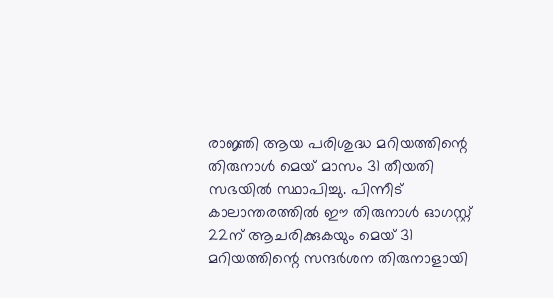രാജ്ഞി ആയ പരിശുദ്ധ മറിയത്തിന്റെ തിരുനാൾ മെയ് മാസം 31 തീയതി സഭയിൽ സ്ഥാപിച്ചു. പിന്നീട് കാലാന്തരത്തിൽ ഈ തിരുനാൾ ഓഗസ്റ്റ് 22ന് ആചരിക്കുകയും മെയ് 31 മറിയത്തിന്റെ സന്ദർശന തിരുനാളായി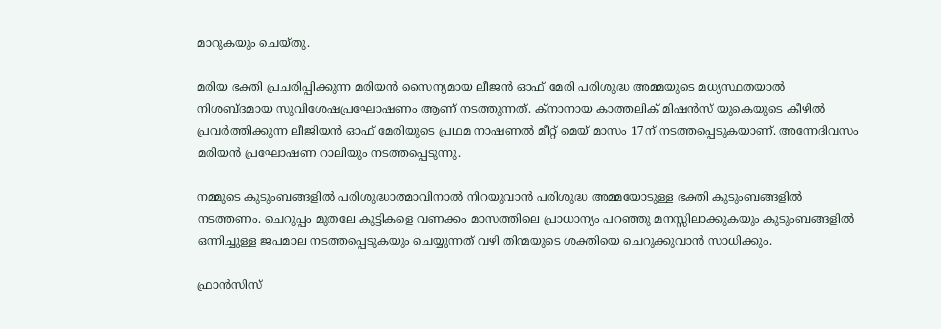മാറുകയും ചെയ്തു.

മരിയ ഭക്തി പ്രചരിപ്പിക്കുന്ന മരിയൻ സൈന്യമായ ലീജൻ ഓഫ് മേരി പരിശുദ്ധ അമ്മയുടെ മധ്യസ്ഥതയാൽ നിശബ്ദമായ സുവിശേഷപ്രഘോഷണം ആണ് നടത്തുന്നത്. ക്നാനായ കാത്തലിക് മിഷൻസ് യുകെയുടെ കീഴിൽ പ്രവർത്തിക്കുന്ന ലീജിയൻ ഓഫ് മേരിയുടെ പ്രഥമ നാഷണൽ മീറ്റ് മെയ് മാസം 17ന് നടത്തപ്പെടുകയാണ്. അന്നേദിവസം മരിയൻ പ്രഘോഷണ റാലിയും നടത്തപ്പെടുന്നു.

നമ്മുടെ കുടുംബങ്ങളിൽ പരിശുദ്ധാത്മാവിനാൽ നിറയുവാൻ പരിശുദ്ധ അമ്മയോടുള്ള ഭക്തി കുടുംബങ്ങളിൽ നടത്തണം. ചെറുപ്പം മുതലേ കുട്ടികളെ വണക്കം മാസത്തിലെ പ്രാധാന്യം പറഞ്ഞു മനസ്സിലാക്കുകയും കുടുംബങ്ങളിൽ ഒന്നിച്ചുള്ള ജപമാല നടത്തപ്പെടുകയും ചെയ്യുന്നത് വഴി തിന്മയുടെ ശക്തിയെ ചെറുക്കുവാൻ സാധിക്കും.

ഫ്രാൻസിസ്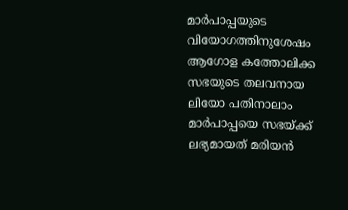മാർപാപ്പയുടെ വിയോഗത്തിനുശേഷം ആഗോള കത്തോലിക്ക സഭയുടെ തലവനായ ലിയോ പതിനാലാം മാർപാപ്പയെ സഭയ്ക്ക് ലഭ്യമായത് മരിയൻ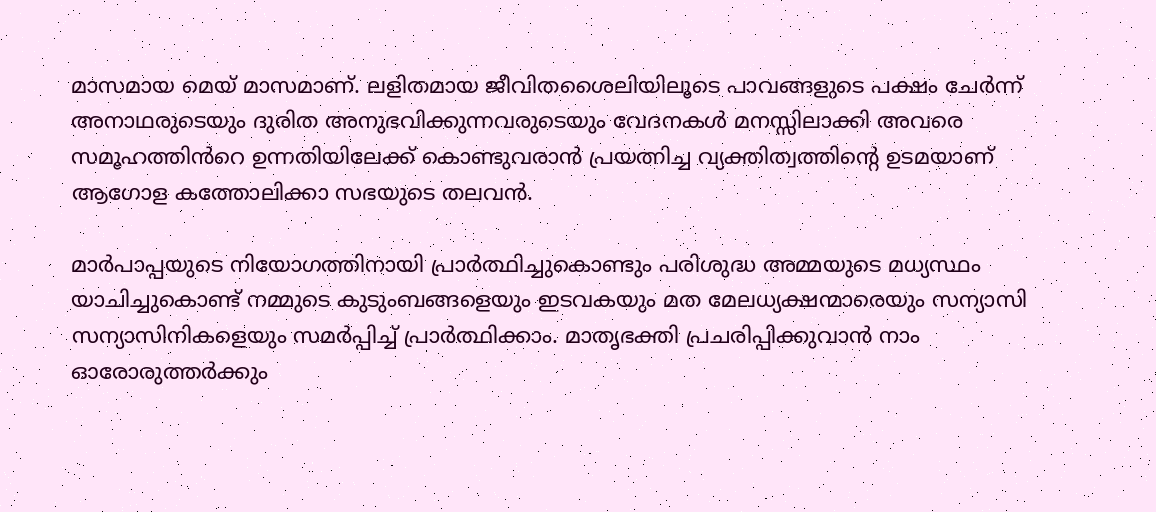മാസമായ മെയ് മാസമാണ്. ലളിതമായ ജീവിതശൈലിയിലൂടെ പാവങ്ങളുടെ പക്ഷം ചേർന്ന് അനാഥരുടെയും ദുരിത അനുഭവിക്കുന്നവരുടെയും വേദനകൾ മനസ്സിലാക്കി അവരെ സമൂഹത്തിൻറെ ഉന്നതിയിലേക്ക് കൊണ്ടുവരാൻ പ്രയത്നിച്ച വ്യക്തിത്വത്തിൻ്റെ ഉടമയാണ് ആഗോള കത്തോലിക്കാ സഭയുടെ തലവൻ.

മാർപാപ്പയുടെ നിയോഗത്തിനായി പ്രാർത്ഥിച്ചുകൊണ്ടും പരിശുദ്ധ അമ്മയുടെ മധ്യസ്ഥം യാചിച്ചുകൊണ്ട് നമ്മുടെ കുടുംബങ്ങളെയും ഇടവകയും മത മേലധ്യക്ഷന്മാരെയും സന്യാസി സന്യാസിനികളെയും സമർപ്പിച്ച് പ്രാർത്ഥിക്കാം. മാതൃഭക്തി പ്രചരിപ്പിക്കുവാൻ നാം ഓരോരുത്തർക്കും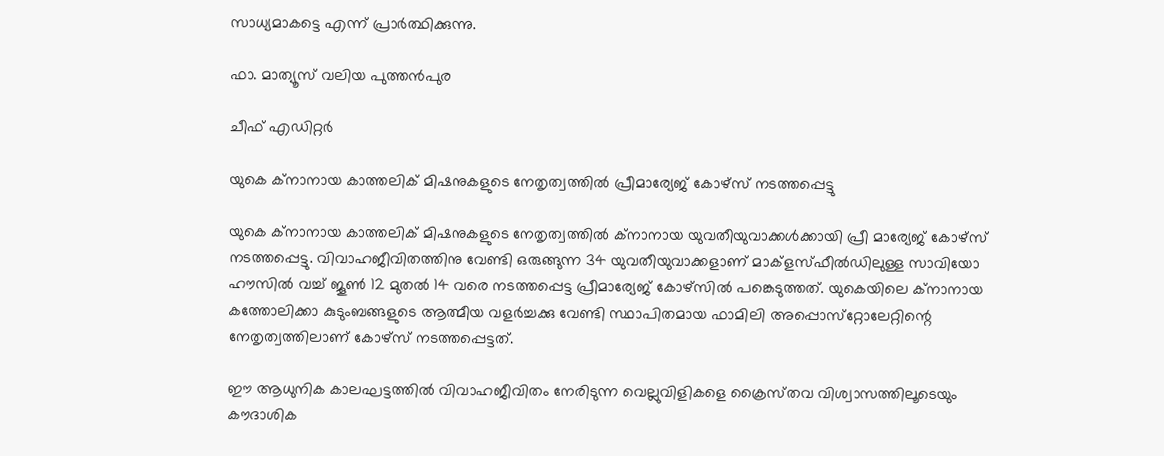സാധ്യമാകട്ടെ എന്ന് പ്രാർത്ഥിക്കുന്നു.

ഫാ. മാത്യൂസ് വലിയ പുത്തൻപുര

ചീഫ് എഡിറ്റർ

യുകെ ക്‌നാനായ കാത്തലിക് മിഷനുകളുടെ നേതൃത്വത്തിൽ പ്രീമാര്യേജ് കോഴ്‌സ് നടത്തപ്പെട്ടു

യുകെ ക്‌നാനായ കാത്തലിക് മിഷനുകളുടെ നേതൃത്വത്തിൽ ക്‌നാനായ യുവതീയുവാക്കൾക്കായി പ്രീ മാര്യേജ് കോഴ്‌സ് നടത്തപ്പെട്ടു. വിവാഹജീവിതത്തിനു വേണ്ടി ഒരുങ്ങുന്ന 34 യുവതീയുവാക്കളാണ് മാക്ളസ്ഫീൽഡിലുള്ള സാവിയോ ഹൗസിൽ വച്ച് ജൂൺ 12 മുതൽ 14 വരെ നടത്തപ്പെട്ട പ്രീമാര്യേജ് കോഴ്‌സിൽ പങ്കെടുത്തത്. യുകെയിലെ ക്നാനായ കത്തോലിക്കാ കുടുംബങ്ങളുടെ ആത്മീയ വളർച്ചക്കു വേണ്ടി സ്ഥാപിതമായ ഫാമിലി അപ്പൊസ്‌റ്റോലേറ്റിന്റെ നേതൃത്വത്തിലാണ് കോഴ്‌സ് നടത്തപ്പെട്ടത്.

ഈ ആധുനിക കാലഘട്ടത്തിൽ വിവാഹജീവിതം നേരിടുന്ന വെല്ലുവിളികളെ ക്രൈസ്‌തവ വിശ്വാസത്തിലൂടെയും കൗദാശിക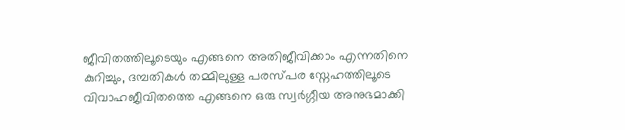ജീവിതത്തിലൂടെയും എങ്ങനെ അതിജീവിക്കാം എന്നതിനെ കുറിച്ചും, ദമ്പതികൾ തമ്മിലുള്ള പരസ്‌പര സ്നേഹത്തിലൂടെ വിവാഹജീവിതത്തെ എങ്ങനെ ഒരു സ്വർഗ്ഗീയ അനുഭമാക്കി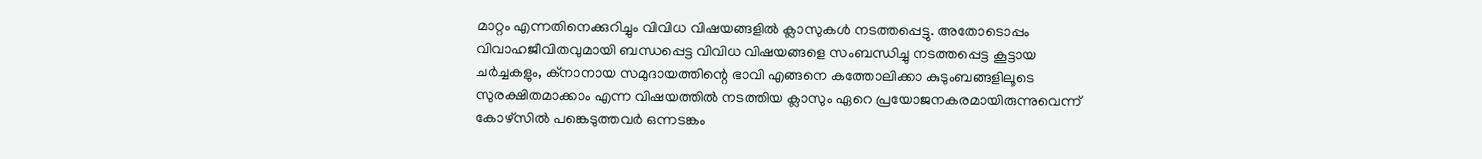മാറ്റം എന്നതിനെക്കുറിച്ചും വിവിധ വിഷയങ്ങളിൽ ക്ലാസുകൾ നടത്തപ്പെട്ടു. അതോടൊപ്പം വിവാഹജീവിതവുമായി ബന്ധപ്പെട്ട വിവിധ വിഷയങ്ങളെ സംബന്ധിച്ചു നടത്തപ്പെട്ട കൂട്ടായ ചർച്ചകളും, ക്‌നാനായ സമുദായത്തിന്റെ ഭാവി എങ്ങനെ കത്തോലിക്കാ കുടുംബങ്ങളിലൂടെ സുരക്ഷിതമാക്കാം എന്ന വിഷയത്തിൽ നടത്തിയ ക്ലാസും ഏറെ പ്രയോജനകരമായിരുന്നുവെന്ന് കോഴ്‌സിൽ പങ്കെടുത്തവർ ഒന്നടങ്കം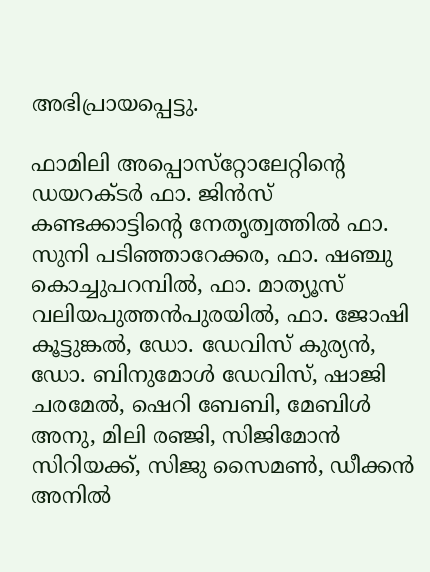അഭിപ്രായപ്പെട്ടു.

ഫാമിലി അപ്പൊസ്‌റ്റോലേറ്റിന്റെ ഡയറക്ടർ ഫാ. ജിൻസ് കണ്ടക്കാട്ടിന്റെ നേതൃത്വത്തിൽ ഫാ. സുനി പടിഞ്ഞാറേക്കര, ഫാ. ഷഞ്ചു കൊച്ചുപറമ്പിൽ, ഫാ. മാത്യൂസ് വലിയപുത്തൻപുരയിൽ, ഫാ. ജോഷി കൂട്ടുങ്കൽ, ഡോ. ഡേവിസ് കുര്യൻ, ഡോ. ബിനുമോൾ ഡേവിസ്, ഷാജി ചരമേൽ, ഷെറി ബേബി, മേബിൾ അനു, മിലി രഞ്ജി, സിജിമോൻ സിറിയക്ക്, സിജു സൈമൺ, ഡീക്കൻ അനിൽ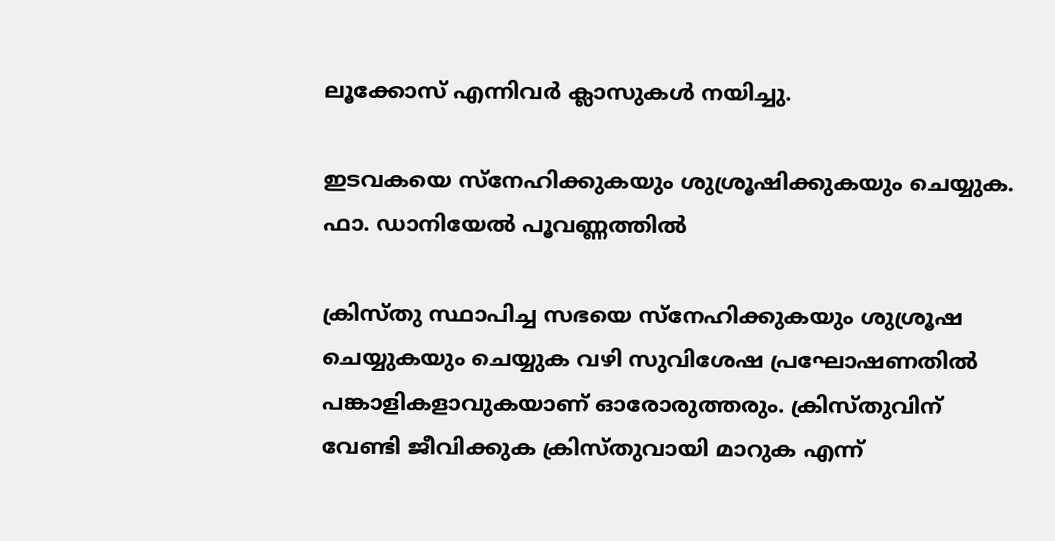ലൂക്കോസ് എന്നിവർ ക്ലാസുകൾ നയിച്ചു.

ഇടവകയെ സ്നേഹിക്കുകയും ശുശ്രൂഷിക്കുകയും ചെയ്യുക. ഫാ. ഡാനിയേൽ പൂവണ്ണത്തിൽ

ക്രിസ്തു സ്ഥാപിച്ച സഭയെ സ്നേഹിക്കുകയും ശുശ്രൂഷ ചെയ്യുകയും ചെയ്യുക വഴി സുവിശേഷ പ്രഘോഷണതിൽ പങ്കാളികളാവുകയാണ് ഓരോരുത്തരും. ക്രിസ്തുവിന് വേണ്ടി ജീവിക്കുക ക്രിസ്തുവായി മാറുക എന്ന്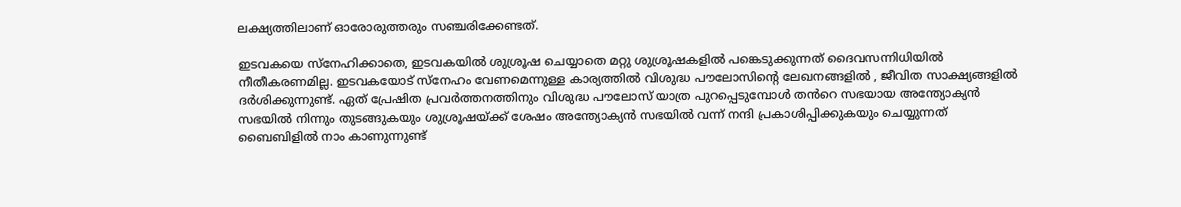ലക്ഷ്യത്തിലാണ് ഓരോരുത്തരും സഞ്ചരിക്കേണ്ടത്.

ഇടവകയെ സ്നേഹിക്കാതെ, ഇടവകയിൽ ശുശ്രൂഷ ചെയ്യാതെ മറ്റു ശുശ്രൂഷകളിൽ പങ്കെടുക്കുന്നത് ദൈവസന്നിധിയിൽ നീതീകരണമില്ല. ഇടവകയോട് സ്നേഹം വേണമെന്നുള്ള കാര്യത്തിൽ വിശുദ്ധ പൗലോസിന്റെ ലേഖനങ്ങളിൽ , ജീവിത സാക്ഷ്യങ്ങളിൽ ദർശിക്കുന്നുണ്ട്. ഏത് പ്രേഷിത പ്രവർത്തനത്തിനും വിശുദ്ധ പൗലോസ് യാത്ര പുറപ്പെടുമ്പോൾ തൻറെ സഭയായ അന്ത്യോക്യൻ സഭയിൽ നിന്നും തുടങ്ങുകയും ശുശ്രൂഷയ്ക്ക് ശേഷം അന്ത്യോക്യൻ സഭയിൽ വന്ന് നന്ദി പ്രകാശിപ്പിക്കുകയും ചെയ്യുന്നത് ബൈബിളിൽ നാം കാണുന്നുണ്ട്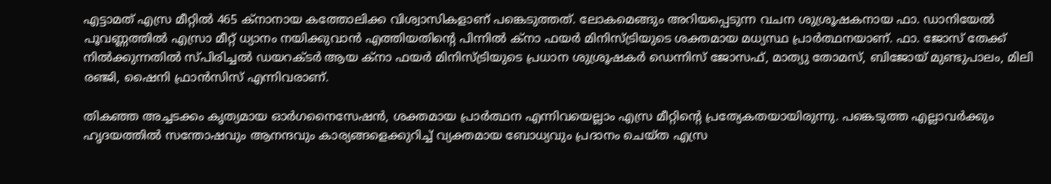എട്ടാമത് എസ്ര മീറ്റിൽ 465 ക്നാനായ കത്തോലിക്ക വിശ്വാസികളാണ് പങ്കെടുത്തത്. ലോകമെങ്ങും അറിയപ്പെടുന്ന വചന ശുശ്രൂഷകനായ ഫാ. ഡാനിയേൽ പൂവണ്ണത്തിൽ എസ്രാ മീറ്റ് ധ്യാനം നയിക്കുവാൻ എത്തിയതിന്റെ പിന്നിൽ ക്നാ ഫയർ മിനിസ്ട്രിയുടെ ശക്തമായ മധ്യസ്ഥ പ്രാർത്ഥനയാണ്. ഫാ. ജോസ് തേക്ക് നിൽക്കുന്നതിൽ സ്പിരിച്ചൽ ഡയറക്ടർ ആയ ക്നാ ഫയർ മിനിസ്ട്രിയുടെ പ്രധാന ശുശ്രൂഷകർ ഡെന്നിസ് ജോസഫ്, മാത്യു തോമസ്, ബിജോയ് മുണ്ടുപാലം, മിലി രഞ്ജി, ഷൈനി ഫ്രാൻസിസ് എന്നിവരാണ്.

തികഞ്ഞ അച്ചടക്കം കൃത്യമായ ഓർഗനൈസേഷൻ, ശക്തമായ പ്രാർത്ഥന എന്നിവയെല്ലാം എസ്ര മീറ്റിന്റെ പ്രത്യേകതയായിരുന്നു. പങ്കെടുത്ത എല്ലാവർക്കും ഹൃദയത്തിൽ സന്തോഷവും ആനന്ദവും കാര്യങ്ങളെക്കുറിച്ച് വ്യക്തമായ ബോധ്യവും പ്രദാനം ചെയ്ത എസ്ര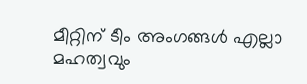മീറ്റിന് ടീം അംഗങ്ങൾ എല്ലാ മഹത്വവും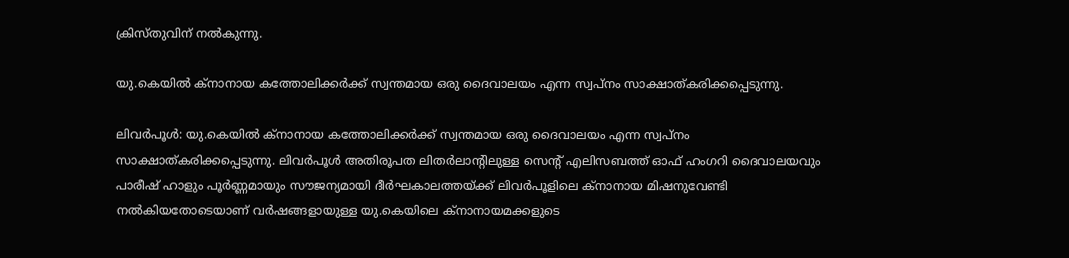ക്രിസ്തുവിന് നൽകുന്നു.

യു.കെയില്‍ ക്‌നാനായ കത്തോലിക്കര്‍ക്ക് സ്വന്തമായ ഒരു ദൈവാലയം എന്ന സ്വപ്നം സാക്ഷാത്കരിക്കപ്പെടുന്നു.

ലിവര്‍പൂള്‍: യു.കെയില്‍ ക്‌നാനായ കത്തോലിക്കര്‍ക്ക് സ്വന്തമായ ഒരു ദൈവാലയം എന്ന സ്വപ്നം സാക്ഷാത്കരിക്കപ്പെടുന്നു. ലിവര്‍പൂള്‍ അതിരൂപത ലിതര്‍ലാന്റിലുള്ള സെന്റ് എലിസബത്ത് ഓഫ് ഹംഗറി ദൈവാലയവും പാരീഷ് ഹാളും പൂര്‍ണ്ണമായും സൗജന്യമായി ദീര്‍ഘകാലത്തയ്ക്ക് ലിവര്‍പൂളിലെ ക്‌നാനായ മിഷനുവേണ്ടി നല്‍കിയതോടെയാണ് വര്‍ഷങ്ങളായുള്ള യു.കെയിലെ ക്‌നാനായമക്കളുടെ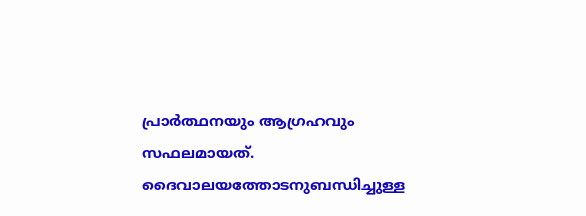പ്രാര്‍ത്ഥനയും ആഗ്രഹവും സഫലമായത്. ദൈവാലയത്തോടനുബന്ധിച്ചുള്ള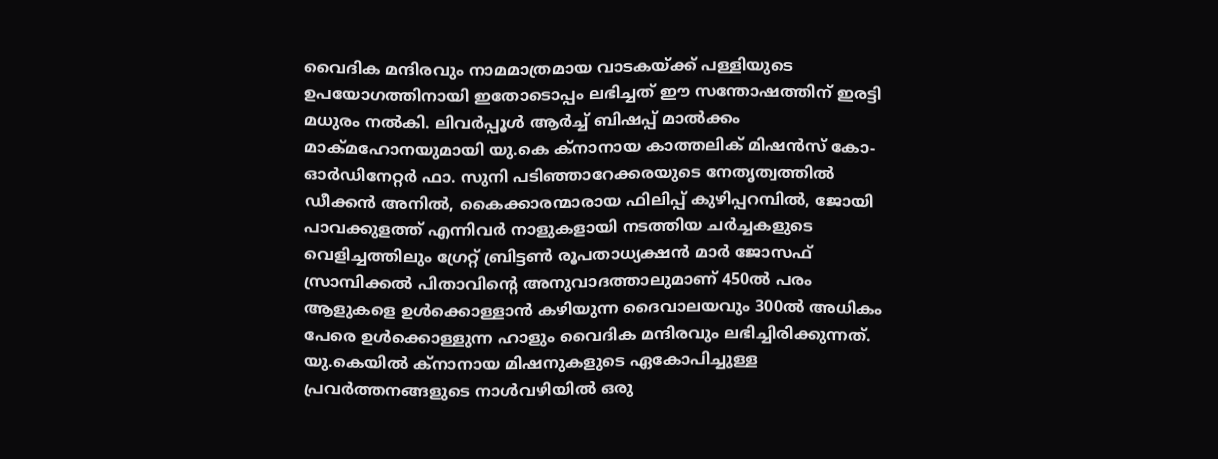വൈദിക മന്ദിരവും നാമമാത്രമായ വാടകയ്ക്ക് പള്ളിയുടെ ഉപയോഗത്തിനായി ഇതോടൊപ്പം ലഭിച്ചത് ഈ സന്തോഷത്തിന് ഇരട്ടി മധുരം നല്‍കി. ലിവര്‍പ്പൂള്‍ ആര്‍ച്ച് ബിഷപ്പ് മാല്‍ക്കം മാക്മഹോനയുമായി യു.കെ ക്‌നാനായ കാത്തലിക് മിഷന്‍സ് കോ-ഓര്‍ഡിനേറ്റര്‍ ഫാ. സുനി പടിഞ്ഞാറേക്കരയുടെ നേതൃത്വത്തില്‍ ഡീക്കന്‍ അനില്‍, കൈക്കാരന്മാരായ ഫിലിപ്പ് കുഴിപ്പറമ്പിൽ, ജോയി പാവക്കുളത്ത് എന്നിവര്‍ നാളുകളായി നടത്തിയ ചര്‍ച്ചകളുടെ വെളിച്ചത്തിലും ഗ്രേറ്റ് ബ്രിട്ടണ്‍ രൂപതാധ്യക്ഷന്‍ മാര്‍ ജോസഫ് സ്രാമ്പിക്കല്‍ പിതാവിന്റെ അനുവാദത്താലുമാണ് 450ല്‍ പരം ആളുകളെ ഉള്‍ക്കൊള്ളാന്‍ കഴിയുന്ന ദൈവാലയവും 300ല്‍ അധികം പേരെ ഉള്‍ക്കൊള്ളുന്ന ഹാളും വൈദിക മന്ദിരവും ലഭിച്ചിരിക്കുന്നത്. യു.കെയില്‍ ക്‌നാനായ മിഷനുകളുടെ ഏകോപിച്ചുള്ള പ്രവര്‍ത്തനങ്ങളുടെ നാള്‍വഴിയില്‍ ഒരു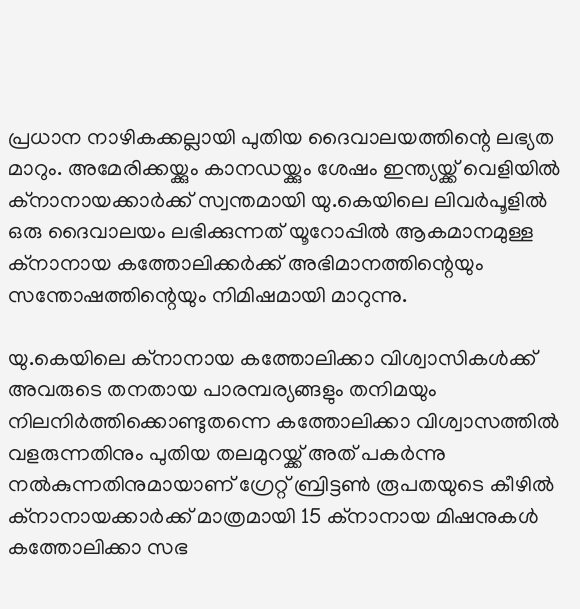പ്രധാന നാഴികക്കല്ലായി പുതിയ ദൈവാലയത്തിന്റെ ലഭ്യത മാറും. അമേരിക്കയ്ക്കും കാനഡയ്ക്കും ശേഷം ഇന്ത്യയ്ക്ക് വെളിയില്‍ ക്‌നാനായക്കാര്‍ക്ക് സ്വന്തമായി യു.കെയിലെ ലിവര്‍പൂളില്‍ ഒരു ദൈവാലയം ലഭിക്കുന്നത് യൂറോപ്പില്‍ ആകമാനമുള്ള ക്‌നാനായ കത്തോലിക്കര്‍ക്ക് അഭിമാനത്തിന്റെയും സന്തോഷത്തിന്റെയും നിമിഷമായി മാറുന്നു.

യു.കെയിലെ ക്‌നാനായ കത്തോലിക്കാ വിശ്വാസികള്‍ക്ക് അവരുടെ തനതായ പാരമ്പര്യങ്ങളും തനിമയും നിലനിര്‍ത്തിക്കൊണ്ടുതന്നെ കത്തോലിക്കാ വിശ്വാസത്തില്‍ വളരുന്നതിനും പുതിയ തലമുറയ്ക്ക് അത് പകര്‍ന്നു നല്‍കുന്നതിനുമായാണ് ഗ്രേറ്റ് ബ്രിട്ടണ്‍ രൂപതയുടെ കീഴില്‍ ക്‌നാനായക്കാര്‍ക്ക് മാത്രമായി 15 ക്‌നാനായ മിഷനുകള്‍ കത്തോലിക്കാ സഭ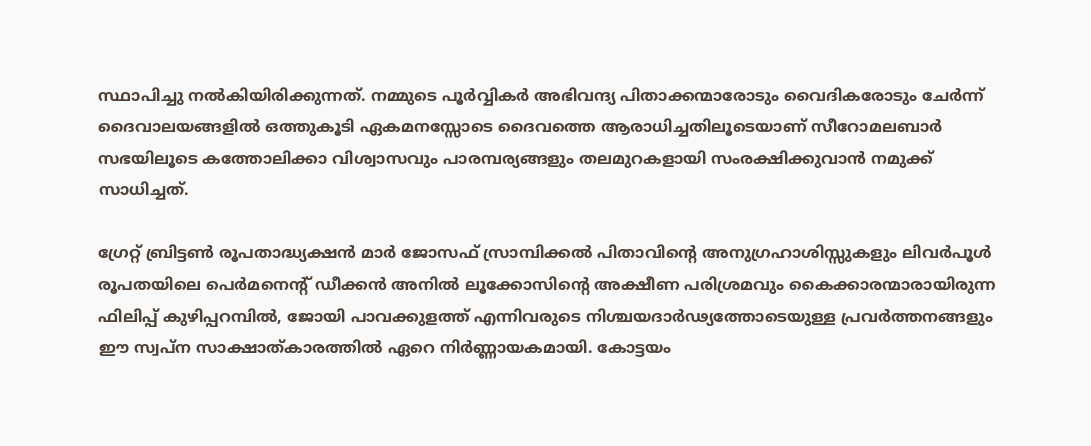സ്ഥാപിച്ചു നല്‍കിയിരിക്കുന്നത്. നമ്മുടെ പൂര്‍വ്വികര്‍ അഭിവന്ദ്യ പിതാക്കന്മാരോടും വൈദികരോടും ചേര്‍ന്ന് ദൈവാലയങ്ങളില്‍ ഒത്തുകൂടി ഏകമനസ്സോടെ ദൈവത്തെ ആരാധിച്ചതിലൂടെയാണ് സീറോമലബാര്‍ സഭയിലൂടെ കത്തോലിക്കാ വിശ്വാസവും പാരമ്പര്യങ്ങളും തലമുറകളായി സംരക്ഷിക്കുവാന്‍ നമുക്ക് സാധിച്ചത്.

ഗ്രേറ്റ് ബ്രിട്ടണ്‍ രൂപതാദ്ധ്യക്ഷന്‍ മാര്‍ ജോസഫ് സ്രാമ്പിക്കല്‍ പിതാവിന്റെ അനുഗ്രഹാശിസ്സുകളും ലിവര്‍പൂള്‍ രൂപതയിലെ പെര്‍മനെന്റ് ഡീക്കന്‍ അനില്‍ ലൂക്കോസിന്റെ അക്ഷീണ പരിശ്രമവും കൈക്കാരന്മാരായിരുന്ന ഫിലിപ്പ് കുഴിപ്പറമ്പിൽ, ജോയി പാവക്കുളത്ത് എന്നിവരുടെ നിശ്ചയദാര്‍ഢ്യത്തോടെയുള്ള പ്രവര്‍ത്തനങ്ങളും ഈ സ്വപ്ന സാക്ഷാത്കാരത്തില്‍ ഏറെ നിര്‍ണ്ണായകമായി. കോട്ടയം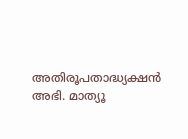അതിരൂപതാദ്ധ്യക്ഷന്‍ അഭി. മാത്യൂ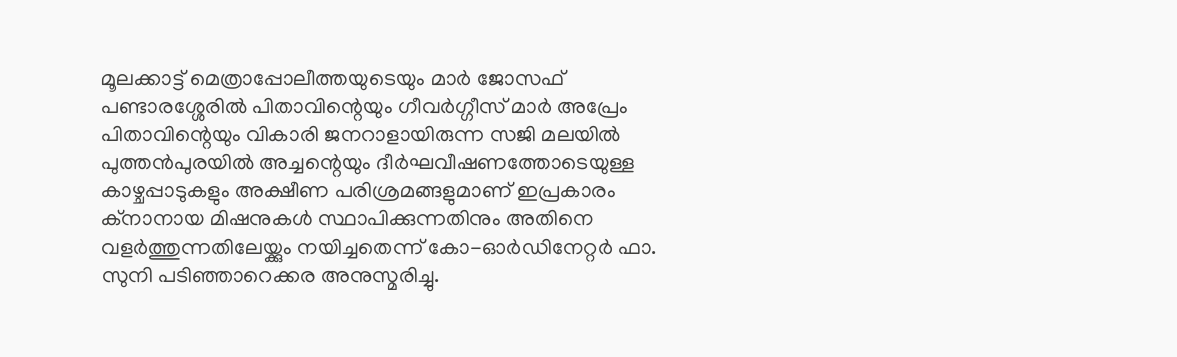മൂലക്കാട്ട് മെത്രാപ്പോലീത്തയുടെയും മാര്‍ ജോസഫ് പണ്ടാരശ്ശേരില്‍ പിതാവിന്റെയും ഗീവര്‍ഗ്ഗീസ് മാര്‍ അപ്രേം പിതാവിന്റെയും വികാരി ജനറാളായിരുന്ന സജി മലയില്‍ പുത്തന്‍പുരയില്‍ അച്ചന്റെയും ദീര്‍ഘവീഷണത്തോടെയുള്ള കാഴ്ചപ്പാടുകളും അക്ഷീണ പരിശ്രമങ്ങളുമാണ് ഇപ്രകാരം ക്‌നാനായ മിഷനുകള്‍ സ്ഥാപിക്കുന്നതിനും അതിനെ വളര്‍ത്തുന്നതിലേയ്ക്കും നയിച്ചതെന്ന് കോ-ഓര്‍ഡിനേറ്റര്‍ ഫാ. സുനി പടിഞ്ഞാറെക്കര അനുസ്മരിച്ചു.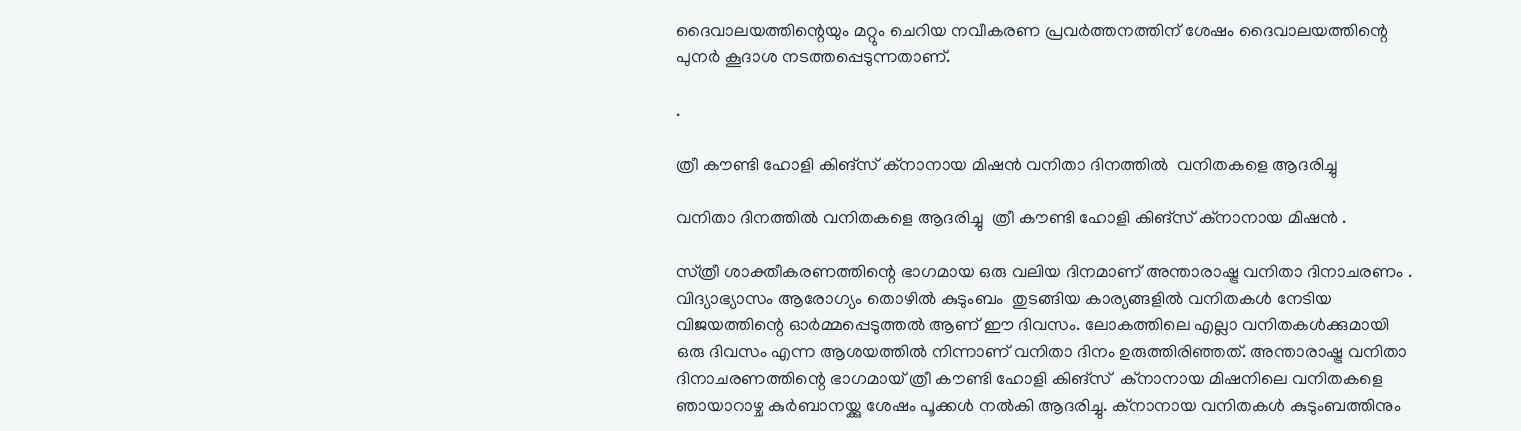ദൈവാലയത്തിന്റെയും മറ്റും ചെറിയ നവീകരണ പ്രവര്‍ത്തനത്തിന് ശേഷം ദൈവാലയത്തിന്റെ പുനര്‍ കൂദാശ നടത്തപ്പെടുന്നതാണ്.

.

ത്രീ കൗണ്ടി ഹോളി കിങ്സ് ക്നാനായ മിഷൻ വനിതാ ദിനത്തിൽ  വനിതകളെ ആദരിച്ചു

വനിതാ ദിനത്തിൽ വനിതകളെ ആദരിച്ചു  ത്രീ കൗണ്ടി ഹോളി കിങ്സ് ക്നാനായ മിഷൻ .

സ്‌ത്രീ ശാക്തീകരണത്തിന്റെ ഭാഗമായ ഒരു വലിയ ദിനമാണ് അന്താരാഷ്ട്ര വനിതാ ദിനാചരണം . വിദ്യാഭ്യാസം ആരോഗ്യം തൊഴിൽ കുടുംബം  തുടങ്ങിയ കാര്യങ്ങളിൽ വനിതകൾ നേടിയ വിജയത്തിന്റെ ഓർമ്മപ്പെടുത്തൽ ആണ് ഈ ദിവസം. ലോകത്തിലെ എല്ലാ വനിതകൾക്കുമായി ഒരു ദിവസം എന്ന ആശയത്തിൽ നിന്നാണ്‌ വനിതാ ദിനം ഉരുത്തിരിഞ്ഞത്. അന്താരാഷ്ട്ര വനിതാ ദിനാചരണത്തിന്റെ ഭാഗമായ് ത്രീ കൗണ്ടി ഹോളി കിങ്‌സ്  ക്നാനായ മിഷനിലെ വനിതകളെ  ഞായാറാഴ്ച കുർബാനയ്ക്കു ശേഷം പൂക്കൾ നൽകി ആദരിച്ചു. ക്നാനായ വനിതകൾ കുടുംബത്തിനും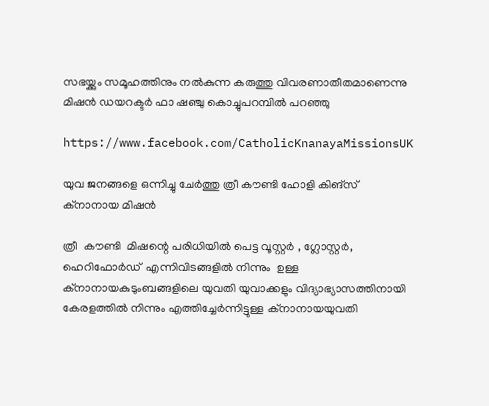സഭയ്ക്കും സമൂഹത്തിനും നൽകുന്ന കരുത്തു വിവരണാതീതമാണെന്നു മിഷൻ ഡയറക്ടർ ഫാ ഷഞ്ചു കൊച്ചുപറമ്പിൽ പറഞ്ഞു

https://www.facebook.com/CatholicKnanayaMissionsUK

യുവ ജനങ്ങളെ ഒന്നിച്ചു ചേർത്തു ത്രീ കൗണ്ടി ഹോളി കിങ്‌സ് ക്നാനായ മിഷൻ

ത്രീ  കൗണ്ടി  മിഷന്റെ പരിധിയിൽ പെട്ട വൂസ്റ്റർ , ഗ്ലോസ്റ്റർ, ഹെറിഫോർഡ്  എന്നിവിടങ്ങളിൽ നിന്നും  ഉള്ള ക്നാനായകുടുംബങ്ങളിലെ യുവതി യുവാക്കളും വിദ്യാഭ്യാസത്തിനായി  കേരളത്തിൽ നിന്നും എത്തിച്ചേർന്നിട്ടുള്ള ക്നാനായയുവതി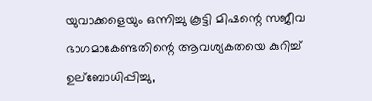യുവാക്കളെയും ഒന്നിച്ചു കൂട്ടി മിഷന്റെ സജീവ ഭാഗമാകേണ്ടതിന്റെ ആവശ്യകതയെ കുറിച്ച് ഉല്ബോധിപ്പിച്ചു,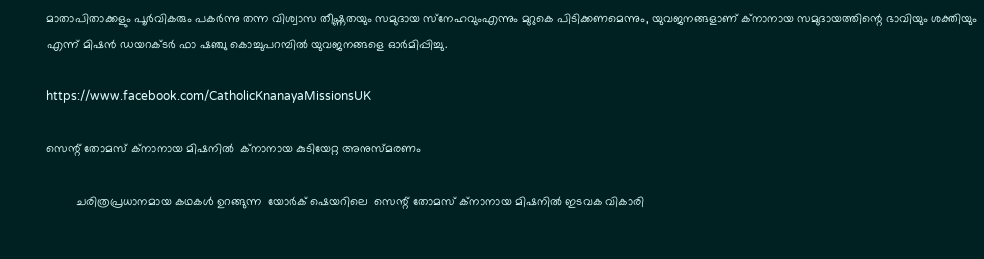മാതാപിതാക്കളും പൂർവികരും പകർന്നു തന്ന വിശ്വാസ തീഷ്ണതയും സമുദായ സ്‌നേഹവുംഎന്നും മുറുകെ പിടിക്കണമെന്നും, യുവജനങ്ങളാണ് ക്നാനായ സമുദായത്തിന്റെ ഭാവിയും ശക്തിയും എന്ന് മിഷൻ ഡയറക്ടർ ഫാ ഷഞ്ചു കൊച്ചുപറമ്പിൽ യുവജനങ്ങളെ ഓർമിപ്പിച്ചു.

https://www.facebook.com/CatholicKnanayaMissionsUK

സെന്റ് തോമസ് ക്നാനായ മിഷനിൽ  ക്നാനായ കുടിയേറ്റ അനുസ്മരണം

         ചരിത്രപ്രധാനമായ കഥകൾ ഉറങ്ങുന്ന  യോർക് ഷെയറിലെ  സെന്റ് തോമസ് ക്നാനായ മിഷനിൽ ഇടവക വികാരി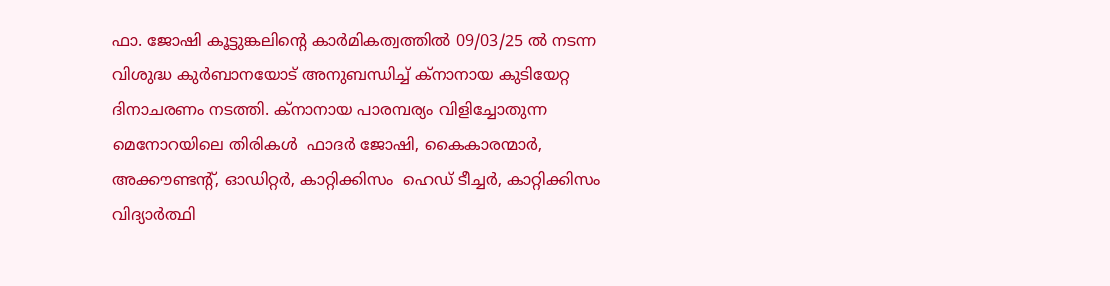ഫാ. ജോഷി കൂട്ടുങ്കലിന്റെ കാർമികത്വത്തിൽ 09/03/25 ൽ നടന്ന വിശുദ്ധ കുർബാനയോട് അനുബന്ധിച്ച് ക്നാനായ കുടിയേറ്റ ദിനാചരണം നടത്തി. ക്നാനായ പാരമ്പര്യം വിളിച്ചോതുന്ന  മെനോറയിലെ തിരികൾ  ഫാദർ ജോഷി, കൈകാരന്മാർ, അക്കൗണ്ടന്റ്, ഓഡിറ്റർ, കാറ്റിക്കിസം  ഹെഡ് ടീച്ചർ, കാറ്റിക്കിസം വിദ്യാർത്ഥി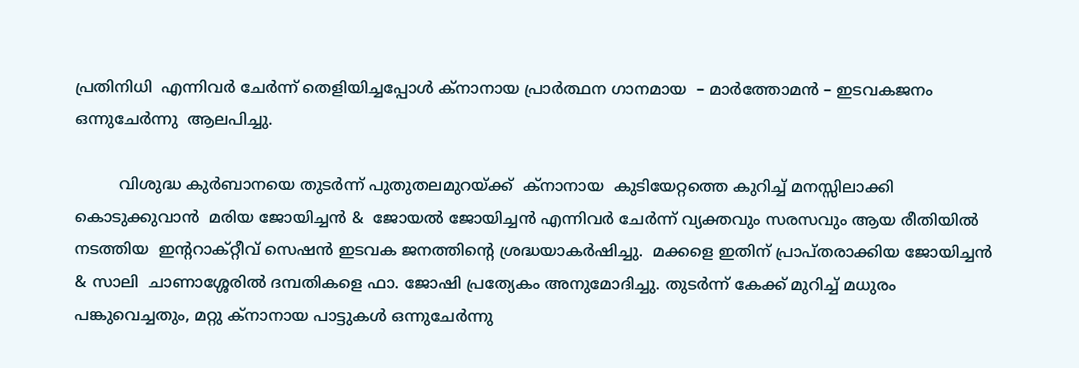പ്രതിനിധി  എന്നിവർ ചേർന്ന് തെളിയിച്ചപ്പോൾ ക്നാനായ പ്രാർത്ഥന ഗാനമായ  – മാർത്തോമൻ – ഇടവകജനം ഒന്നുചേർന്നു  ആലപിച്ചു.

         വിശുദ്ധ കുർബാനയെ തുടർന്ന് പുതുതലമുറയ്ക്ക്  ക്നാനായ  കുടിയേറ്റത്തെ കുറിച്ച് മനസ്സിലാക്കി കൊടുക്കുവാൻ  മരിയ ജോയിച്ചൻ &  ജോയൽ ജോയിച്ചൻ എന്നിവർ ചേർന്ന് വ്യക്തവും സരസവും ആയ രീതിയിൽ  നടത്തിയ  ഇന്ററാക്റ്റീവ് സെഷൻ ഇടവക ജനത്തിന്റെ ശ്രദ്ധയാകർഷിച്ചു.  മക്കളെ ഇതിന് പ്രാപ്തരാക്കിയ ജോയിച്ചൻ  & സാലി  ചാണാശ്ശേരിൽ ദമ്പതികളെ ഫാ. ജോഷി പ്രത്യേകം അനുമോദിച്ചു. തുടർന്ന് കേക്ക് മുറിച്ച് മധുരം പങ്കുവെച്ചതും, മറ്റു ക്നാനായ പാട്ടുകൾ ഒന്നുചേർന്നു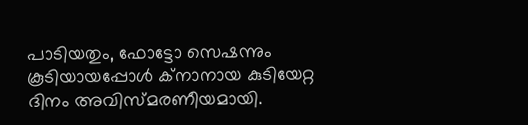പാടിയതും, ഫോട്ടോ സെഷന്നും കൂടിയായപ്പോൾ ക്നാനായ കുടിയേറ്റ ദിനം അവിസ്മരണീയമായി.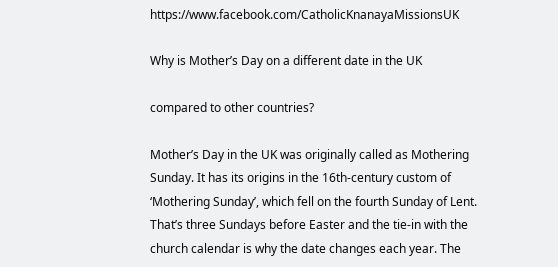https://www.facebook.com/CatholicKnanayaMissionsUK

Why is Mother’s Day on a different date in the UK

compared to other countries?

Mother’s Day in the UK was originally called as Mothering Sunday. It has its origins in the 16th-century custom of ‘Mothering Sunday’, which fell on the fourth Sunday of Lent. That’s three Sundays before Easter and the tie-in with the church calendar is why the date changes each year. The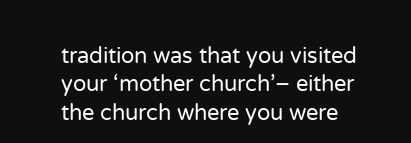tradition was that you visited your ‘mother church’– either the church where you were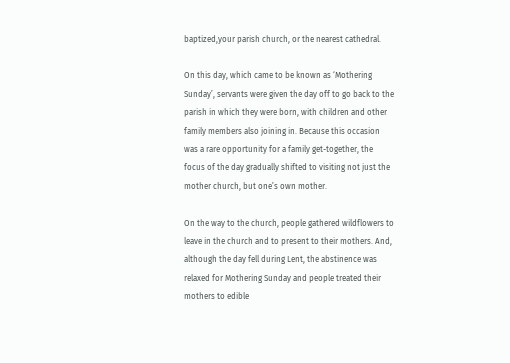baptized,your parish church, or the nearest cathedral.

On this day, which came to be known as ‘Mothering Sunday’, servants were given the day off to go back to the parish in which they were born, with children and other family members also joining in. Because this occasion was a rare opportunity for a family get-together, the focus of the day gradually shifted to visiting not just the mother church, but one’s own mother.

On the way to the church, people gathered wildflowers to leave in the church and to present to their mothers. And, although the day fell during Lent, the abstinence was relaxed for Mothering Sunday and people treated their mothers to edible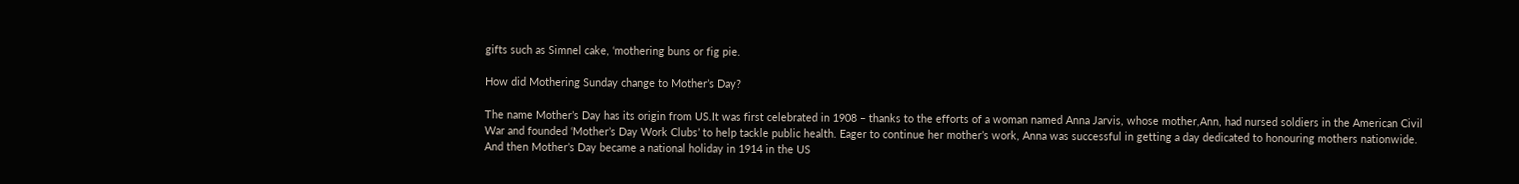gifts such as Simnel cake, ‘mothering buns or fig pie.

How did Mothering Sunday change to Mother’s Day?

The name Mother’s Day has its origin from US.It was first celebrated in 1908 – thanks to the efforts of a woman named Anna Jarvis, whose mother,Ann, had nursed soldiers in the American Civil War and founded ‘Mother’s Day Work Clubs’ to help tackle public health. Eager to continue her mother’s work, Anna was successful in getting a day dedicated to honouring mothers nationwide. And then Mother’s Day became a national holiday in 1914 in the US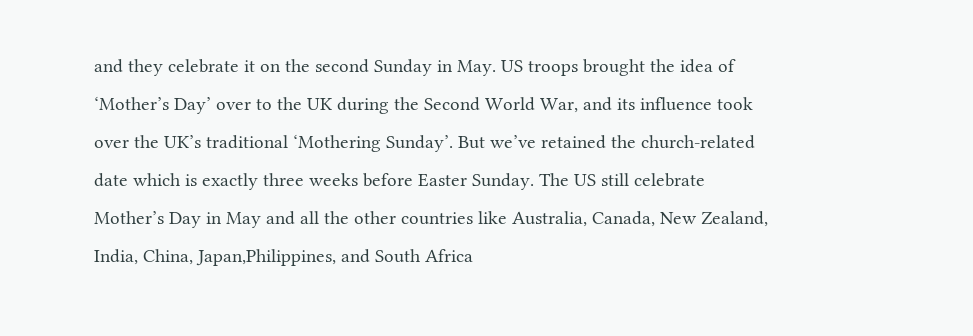and they celebrate it on the second Sunday in May. US troops brought the idea of ‘Mother’s Day’ over to the UK during the Second World War, and its influence took over the UK’s traditional ‘Mothering Sunday’. But we’ve retained the church-related date which is exactly three weeks before Easter Sunday. The US still celebrate Mother’s Day in May and all the other countries like Australia, Canada, New Zealand, India, China, Japan,Philippines, and South Africa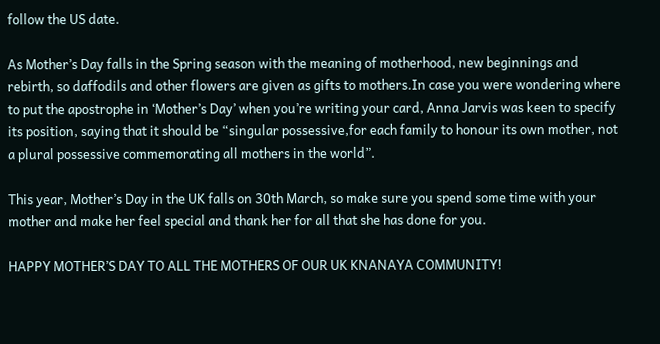follow the US date.

As Mother’s Day falls in the Spring season with the meaning of motherhood, new beginnings and rebirth, so daffodils and other flowers are given as gifts to mothers.In case you were wondering where to put the apostrophe in ‘Mother’s Day’ when you’re writing your card, Anna Jarvis was keen to specify its position, saying that it should be “singular possessive,for each family to honour its own mother, not a plural possessive commemorating all mothers in the world”.

This year, Mother’s Day in the UK falls on 30th March, so make sure you spend some time with your mother and make her feel special and thank her for all that she has done for you.

HAPPY MOTHER’S DAY TO ALL THE MOTHERS OF OUR UK KNANAYA COMMUNITY!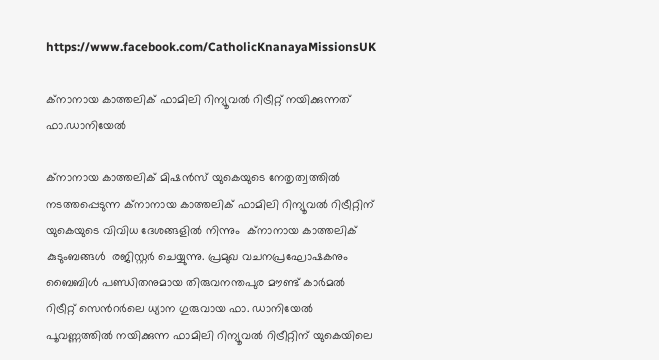https://www.facebook.com/CatholicKnanayaMissionsUK

ക്നാനായ കാത്തലിക് ഫാമിലി റിന്യൂവൽ റിട്രീറ്റ് നയിക്കുന്നത് ഫാ.ഡാനിയേൽ

ക്നാനായ കാത്തലിക് മിഷൻസ് യുകെയുടെ നേതൃത്വത്തിൽ നടത്തപ്പെടുന്ന ക്നാനായ കാത്തലിക് ഫാമിലി റിന്യൂവൽ റിട്രീറ്റിന് യുകെയുടെ വിവിധ ദേശങ്ങളിൽ നിന്നും  ക്നാനായ കാത്തലിക് കുടുംബങ്ങൾ  രജിസ്റ്റർ ചെയ്യുന്നു. പ്രമുഖ വചനപ്രഘോഷകനും ബൈബിൾ പണ്ഡിതനുമായ തിരുവനന്തപുര മൗണ്ട് കാർമൽ റിട്രീറ്റ് സെൻറർലെ ധ്യാന ഗുരുവായ ഫാ. ഡാനിയേൽ പൂവണ്ണത്തിൽ നയിക്കുന്ന ഫാമിലി റിന്യൂവൽ റിട്രീറ്റിന് യുകെയിലെ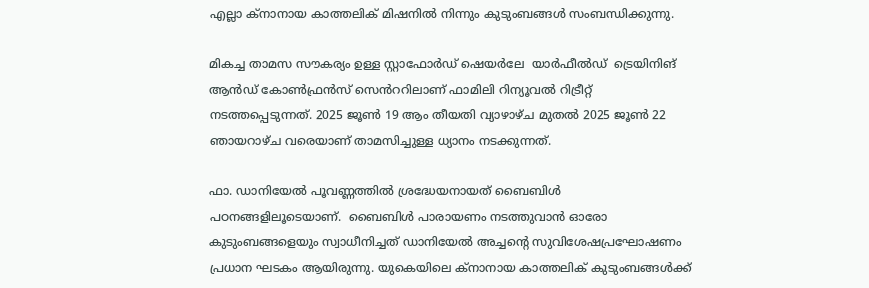എല്ലാ ക്നാനായ കാത്തലിക് മിഷനിൽ നിന്നും കുടുംബങ്ങൾ സംബന്ധിക്കുന്നു.

മികച്ച താമസ സൗകര്യം ഉള്ള സ്റ്റാഫോർഡ് ഷെയർലേ  യാർഫീൽഡ്  ട്രെയിനിങ് ആൻഡ് കോൺഫ്രൻസ് സെൻററിലാണ് ഫാമിലി റിന്യൂവൽ റിട്രീറ്റ് നടത്തപ്പെടുന്നത്. 2025 ജൂൺ 19 ആം തീയതി വ്യാഴാഴ്ച മുതൽ 2025 ജൂൺ 22 ഞായറാഴ്ച വരെയാണ് താമസിച്ചുള്ള ധ്യാനം നടക്കുന്നത്.

ഫാ. ഡാനിയേൽ പൂവണ്ണത്തിൽ ശ്രദ്ധേയനായത് ബൈബിൾ പഠനങ്ങളിലൂടെയാണ്.  ബൈബിൾ പാരായണം നടത്തുവാൻ ഓരോ കുടുംബങ്ങളെയും സ്വാധീനിച്ചത് ഡാനിയേൽ അച്ചൻ്റെ സുവിശേഷപ്രഘോഷണം പ്രധാന ഘടകം ആയിരുന്നു. യുകെയിലെ ക്നാനായ കാത്തലിക് കുടുംബങ്ങൾക്ക്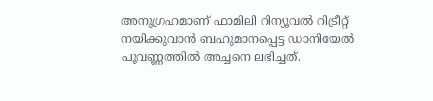അനുഗ്രഹമാണ് ഫാമിലി റിന്യൂവൽ റിട്രീറ്റ് നയിക്കുവാൻ ബഹുമാനപ്പെട്ട ഡാനിയേൽ പൂവണ്ണത്തിൽ അച്ചനെ ലഭിച്ചത്.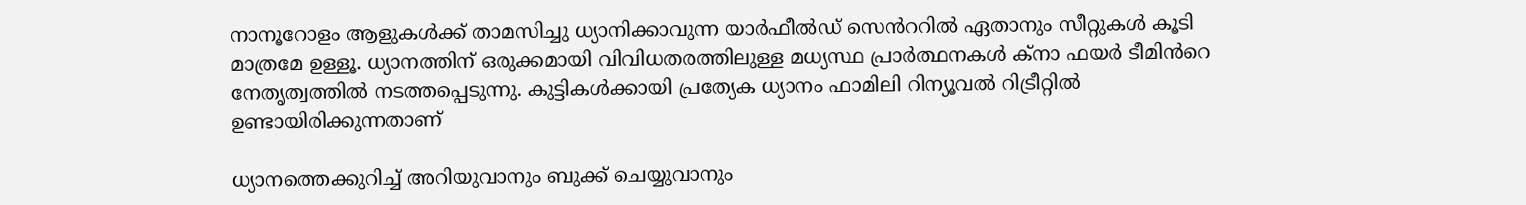നാനൂറോളം ആളുകൾക്ക് താമസിച്ചു ധ്യാനിക്കാവുന്ന യാർഫീൽഡ് സെൻററിൽ ഏതാനും സീറ്റുകൾ കൂടി മാത്രമേ ഉള്ളൂ. ധ്യാനത്തിന് ഒരുക്കമായി വിവിധതരത്തിലുള്ള മധ്യസ്ഥ പ്രാർത്ഥനകൾ ക്നാ ഫയർ ടീമിൻറെ നേതൃത്വത്തിൽ നടത്തപ്പെടുന്നു. കുട്ടികൾക്കായി പ്രത്യേക ധ്യാനം ഫാമിലി റിന്യൂവൽ റിട്രീറ്റിൽ ഉണ്ടായിരിക്കുന്നതാണ്

ധ്യാനത്തെക്കുറിച്ച് അറിയുവാനും ബുക്ക് ചെയ്യുവാനും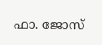ഫാ. ജോസ്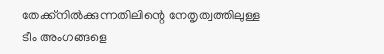തേക്ക്നിൽക്കുന്നതിലിന്റെ നേതൃത്വത്തിലുള്ള ടീം അംഗങ്ങളെ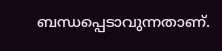ബന്ധപ്പെടാവുന്നതാണ്.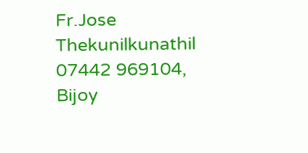Fr.Jose Thekunilkunathil 07442 969104, Bijoy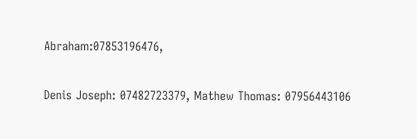Abraham:07853196476,

Denis Joseph: 07482723379, Mathew Thomas: 07956443106